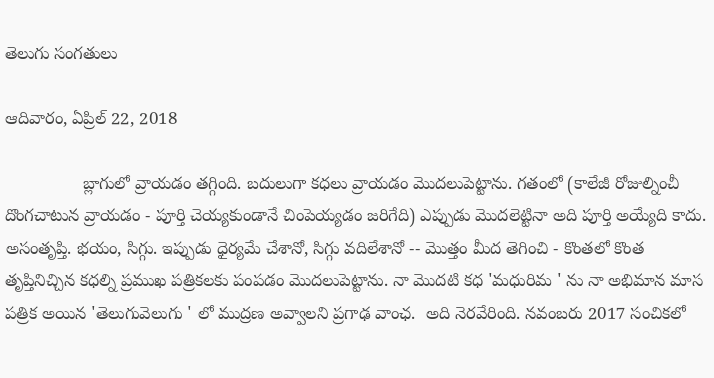తెలుగు సంగతులు

ఆదివారం, ఏప్రిల్ 22, 2018

                బ్లాగులో వ్రాయడం తగ్గింది. బదులుగా కధలు వ్రాయడం మొదలుపెట్టాను. గతంలో (కాలేజీ రోజుల్నించీ దొంగచాటున వ్రాయడం - పూర్తి చెయ్యకుండానే చింపెయ్యడం జరిగేది) ఎప్పుడు మొదలెట్టినా అది పూర్తి అయ్యేది కాదు. అసంతృప్తి. భయం, సిగ్గు. ఇప్పుడు ధైర్యమే చేశానో, సిగ్గు వదిలేశానో -- మొత్తం మీద తెగించి - కొంతలో కొంత తృప్తినిచ్చిన కధల్ని ప్రముఖ పత్రికలకు పంపడం మొదలుపెట్టాను. నా మొదటి కధ 'మధురిమ ' ను నా అభిమాన మాస పత్రిక అయిన 'తెలుగువెలుగు ' లో ముద్రణ అవ్వాలని ప్రగాఢ వాంఛ.  అది నెరవేరింది. నవంబరు 2017 సంచికలో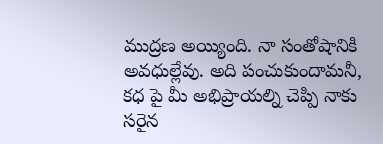ముద్రణ అయ్యింది. నా సంతోషానికి అవధుల్లేవు. అది పంచుకుందామనీ, కధ పై మీ అభిప్రాయల్ని చెప్పి నాకు సరైన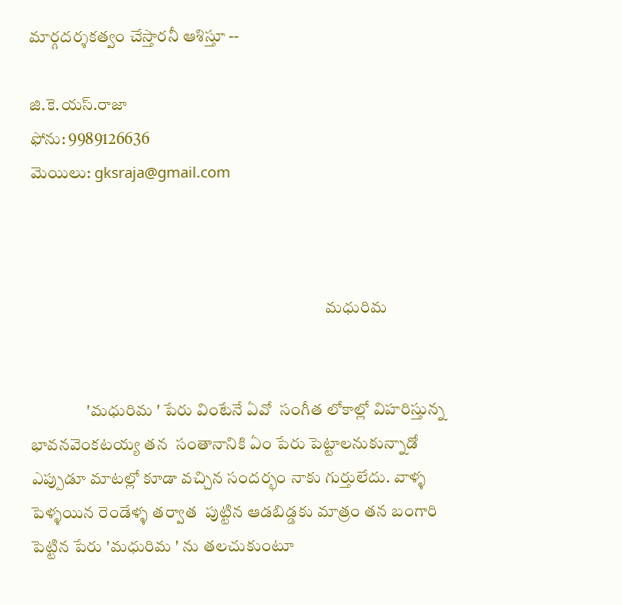మార్గదర్శకత్వం చేస్తారనీ ఆశిస్తూ --

జి.కె.యస్.రాజా
ఫోను: 9989126636
మెయిలు: gksraja@gmail.com



                                                                                         మధురిమ


                 'మధురిమ ' పేరు వింటేనే ఏవో  సంగీత లోకాల్లో విహరిస్తున్న భావనవెంకటయ్య తన  సంతానానికి ఏం పేరు పెట్టాలనుకున్నాడో  ఎప్పుడూ మాటల్లో కూడా వచ్చిన సందర్భం నాకు గుర్తులేదు. వాళ్ళ పెళ్ళయిన రెండేళ్ళ తర్వాత  పుట్టిన ఆడబిడ్డకు మాత్రం తన బంగారి పెట్టిన పేరు 'మధురిమ ' ను తలచుకుంటూ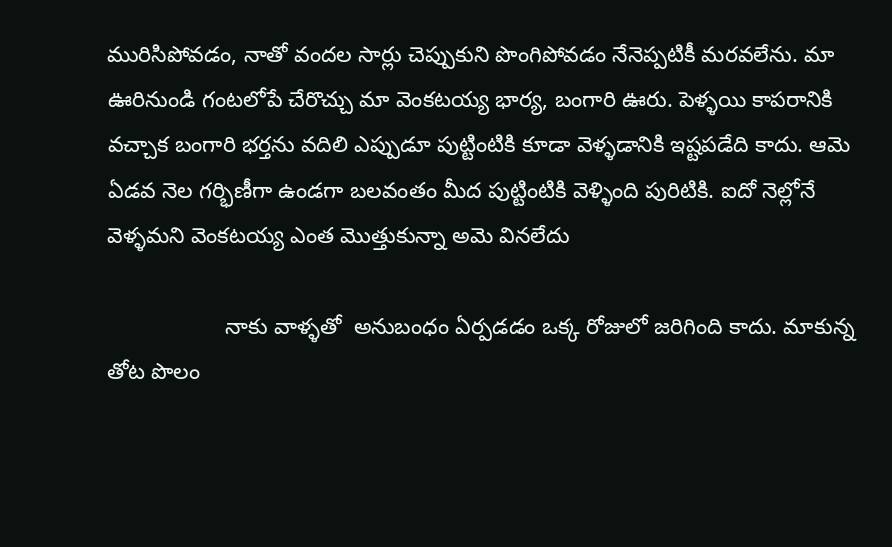మురిసిపోవడం, నాతో వందల సార్లు చెప్పుకుని పొంగిపోవడం నేనెప్పటికీ మరవలేను. మా ఊరినుండి గంటలోపే చేరొచ్చు మా వెంకటయ్య భార్య, బంగారి ఊరు. పెళ్ళయి కాపరానికి వచ్చాక బంగారి భర్తను వదిలి ఎప్పుడూ పుట్టింటికి కూడా వెళ్ళడానికి ఇష్టపడేది కాదు. ఆమె ఏడవ నెల గర్భిణీగా ఉండగా బలవంతం మీద పుట్టింటికి వెళ్ళింది పురిటికి. ఐదో నెల్లోనే వెళ్ళమని వెంకటయ్య ఎంత మొత్తుకున్నా అమె వినలేదు

                   నాకు వాళ్ళతో  అనుబంధం ఏర్పడడం ఒక్క రోజులో జరిగింది కాదు. మాకున్న తోట పొలం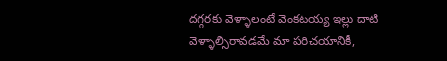దగ్గరకు వెళ్ళాలంటే వెంకటయ్య ఇల్లు దాటి వెళ్ళాల్సిరావడమే మా పరిచయానికీ,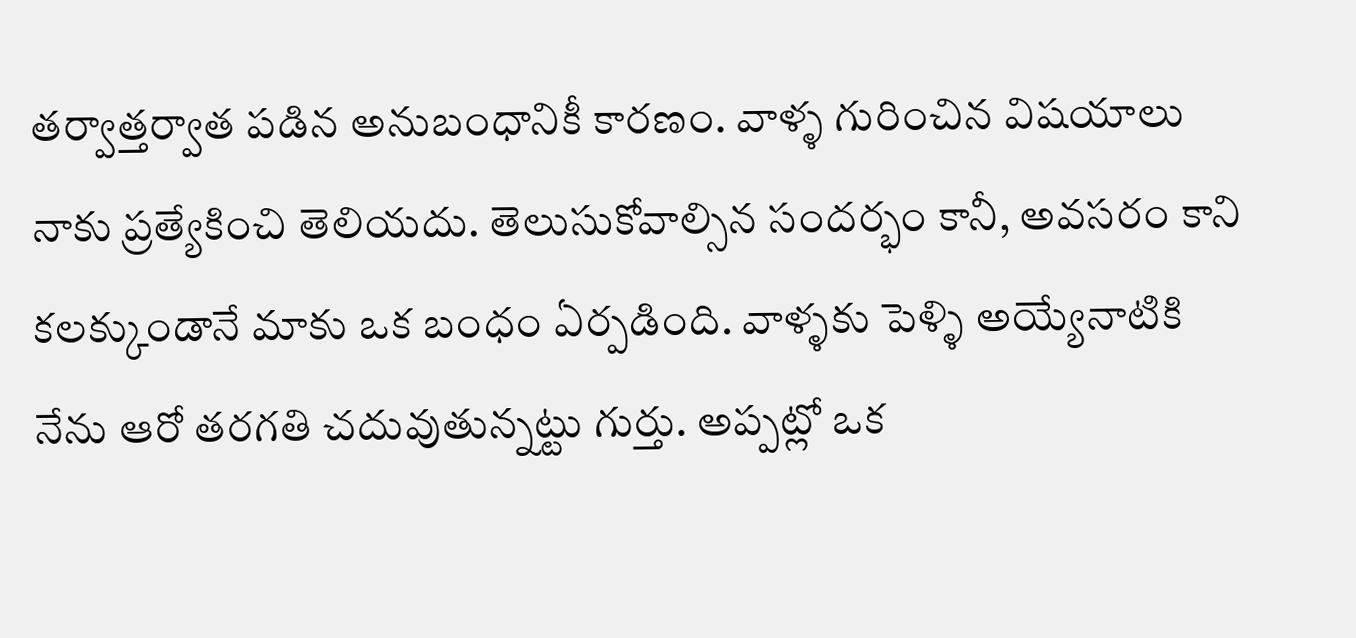తర్వాత్తర్వాత పడిన అనుబంధానికీ కారణం. వాళ్ళ గురించిన విషయాలు నాకు ప్రత్యేకించి తెలియదు. తెలుసుకోవాల్సిన సందర్భం కానీ, అవసరం కాని కలక్కుండానే మాకు ఒక బంధం ఏర్పడింది. వాళ్ళకు పెళ్ళి అయ్యేనాటికి నేను ఆరో తరగతి చదువుతున్నట్టు గుర్తు. అప్పట్లో ఒక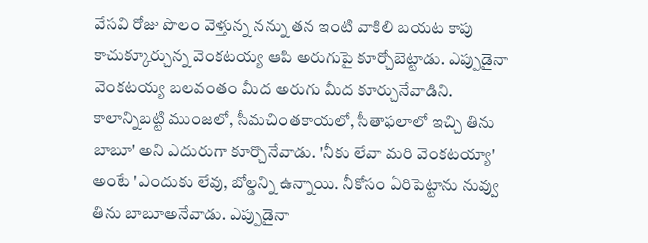వేసవి రోజు పొలం వెళ్తున్న నన్ను తన ఇంటి వాకిలి బయట కాపు కాచుక్కూర్చున్న వెంకటయ్య ఆపి అరుగుపై కూర్చోబెట్టాడు. ఎప్పుడైనా వెంకటయ్య బలవంతం మీద అరుగు మీద కూర్చునేవాడిని. కాలాన్నిబట్టి ముంజలో, సీమచింతకాయలో, సీతాఫలాలో ఇచ్చి తిను బాబూ' అని ఎదురుగా కూర్చొనేవాడు. 'నీకు లేవా మరి వెంకటయ్యా' అంటే 'ఎందుకు లేవు, బోల్డన్ని ఉన్నాయి. నీకోసం ఏరిపెట్టాను నువ్వు తిను బాబూఅనేవాడు. ఎప్పుడైనా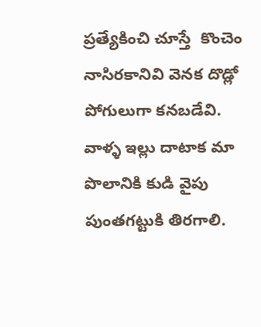ప్రత్యేకించి చూస్తే  కొంచెం నాసిరకానివి వెనక దొడ్లో పోగులుగా కనబడేవి. వాళ్ళ ఇల్లు దాటాక మా పొలానికి కుడి వైపు పుంతగట్టుకి తిరగాలి.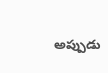అప్పుడు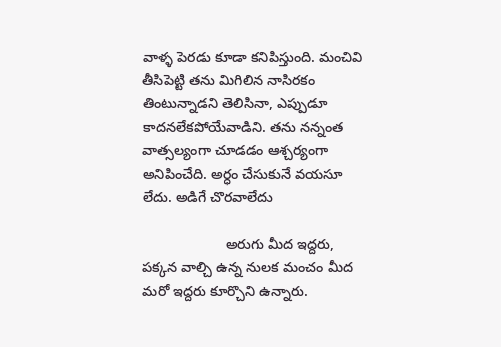వాళ్ళ పెరడు కూడా కనిపిస్తుంది. మంచివి తీసిపెట్టి తను మిగిలిన నాసిరకం తింటున్నాడని తెలిసినా, ఎప్పుడూ కాదనలేకపోయేవాడిని. తను నన్నంత వాత్సల్యంగా చూడడం ఆశ్చర్యంగా అనిపించేది. అర్ధం చేసుకునే వయసూ లేదు. అడిగే చొరవాలేదు

                     అరుగు మీద ఇద్దరు, పక్కన వాల్చి ఉన్న నులక మంచం మీద  మరో ఇద్దరు కూర్చొని ఉన్నారు.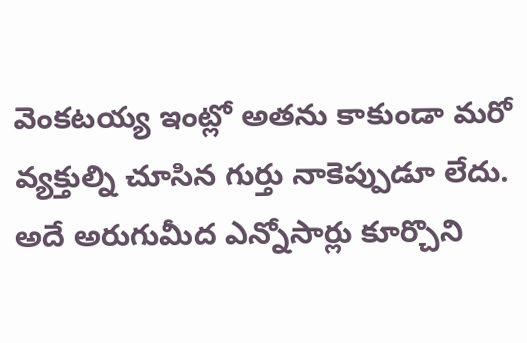వెంకటయ్య ఇంట్లో అతను కాకుండా మరో వ్యక్తుల్ని చూసిన గుర్తు నాకెప్పుడూ లేదు. అదే అరుగుమీద ఎన్నోసార్లు కూర్చొని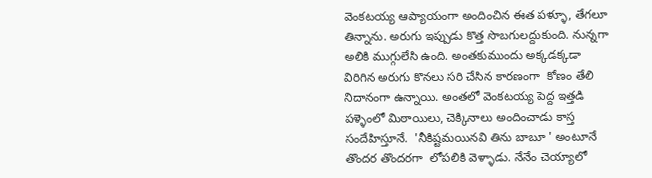వెంకటయ్య ఆప్యాయంగా అందించిన ఈత పళ్ళూ, తేగలూ తిన్నాను. అరుగు ఇప్పుడు కొత్త సొబగులద్దుకుంది. నున్నగా అలికి ముగ్గులేసి ఉంది. అంతకుముందు అక్కడక్కడా  విరిగిన అరుగు కొనలు సరి చేసిన కారణంగా  కోణం తేలి నిదానంగా ఉన్నాయి. అంతలో వెంకటయ్య పెద్ద ఇత్తడి పళ్ళెంలో మిఠాయిలు, చెక్కినాలు అందించాడు కాస్త సందేహిస్తూనే.  'నీకిష్టమయినవి తిను బాబూ ' అంటూనే తొందర తొందరగా  లోపలికి వెళ్ళాడు. నేనేం చెయ్యాలో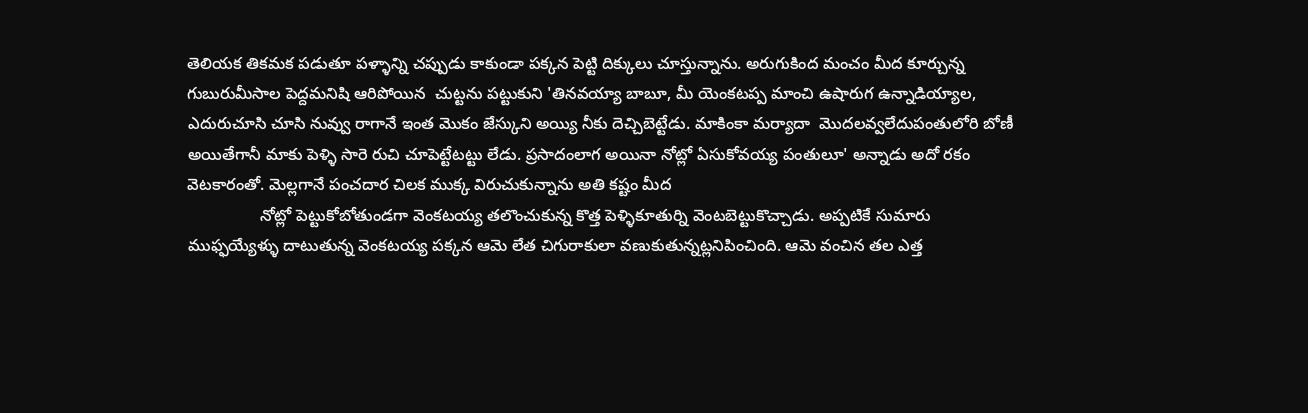తెలియక తికమక పడుతూ పళ్ళాన్ని చప్పుడు కాకుండా పక్కన పెట్టి దిక్కులు చూస్తున్నాను. అరుగుకింద మంచం మీద కూర్చున్న గుబురుమీసాల పెద్దమనిషి ఆరిపోయిన  చుట్టను పట్టుకుని 'తినవయ్యా బాబూ, మీ యెంకటప్ప మాంచి ఉషారుగ ఉన్నాడియ్యాల, ఎదురుచూసి చూసి నువ్వు రాగానే ఇంత మొకం జేస్కుని అయ్యి నీకు దెచ్చిబెట్టేడు. మాకింకా మర్యాదా  మొదలవ్వలేదుపంతులోరి బోణీ అయితేగానీ మాకు పెళ్ళి సారె రుచి చూపెట్టేటట్టు లేడు. ప్రసాదంలాగ అయినా నోట్లో ఏసుకోవయ్య పంతులూ' అన్నాడు అదో రకం వెటకారంతో. మెల్లగానే పంచదార చిలక ముక్క విరుచుకున్నాను అతి కష్టం మీద
                నోట్లో పెట్టుకోబోతుండగా వెంకటయ్య తలొంచుకున్న కొత్త పెళ్ళికూతుర్ని వెంటబెట్టుకొచ్చాడు. అప్పటికే సుమారు ముఫ్ఫయ్యేళ్ళు దాటుతున్న వెంకటయ్య పక్కన ఆమె లేత చిగురాకులా వణుకుతున్నట్లనిపించింది. ఆమె వంచిన తల ఎత్త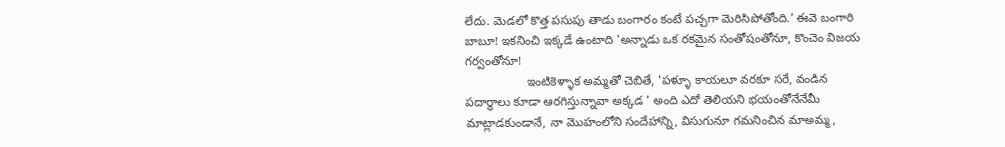లేదు. మెడలో కొత్త పసుపు తాడు బంగారం కంటే పచ్చగా మెరిసిపోతోంది.' ఈవె బంగారి బాబూ! ఇకనించి ఇక్కడే ఉంటాది 'అన్నాడు ఒక రకమైన సంతోషంతోనూ, కొంచెం విజయ గర్వంతోనూ!
                  ఇంటికెళ్ళాక అమ్మతో చెబితే, 'పళ్ళూ కాయలూ వరకూ సరే, వండిన పదార్ధాలు కూడా ఆరగిస్తున్నావా అక్కడ ' అంది ఎదో తెలియని భయంతోనేనేమీ మాట్లాడకుండానే, నా మొహంలోని సందేహాన్ని, విసుగునూ గమనించిన మాఅమ్మ,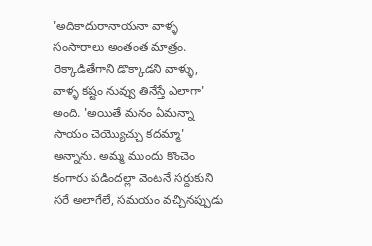'అదికాదురానాయనా వాళ్ళ సంసారాలు అంతంత మాత్రం. రెక్కాడితేగాని డొక్కాడని వాళ్ళు, వాళ్ళ కష్టం నువ్వు తినేస్తే ఎలాగా' అంది. 'అయితే మనం ఏమన్నా సాయం చెయ్యొచ్చు కదమ్మా' అన్నాను. అమ్మ ముందు కొంచెం కంగారు పడిందల్లా వెంటనే సర్దుకుని సరే అలాగేలే, సమయం వచ్చినప్పుడు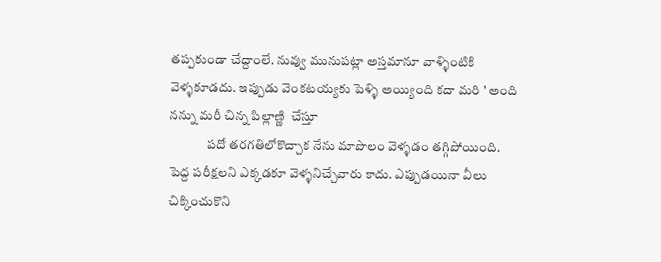తప్పకుండా చేద్దాంలే. నువ్వు మునుపట్లా అస్తమానూ వాళ్ళింటికి వెళ్ళకూడదు. ఇప్పుడు వెంకటయ్యకు పెళ్ళి అయ్యింది కదా మరి ' అంది నన్ను మరీ చిన్న పిల్లాణ్ణి  చేస్తూ
              పదో తరగతిలోకొచ్చాక నేను మాపొలం వెళ్ళడం తగ్గిపోయింది. పెద్ద పరీక్షలని ఎక్కడకూ వెళ్ళనిచ్చేవారు కాదు. ఎప్పుడయినా వీలు చిక్కించుకొని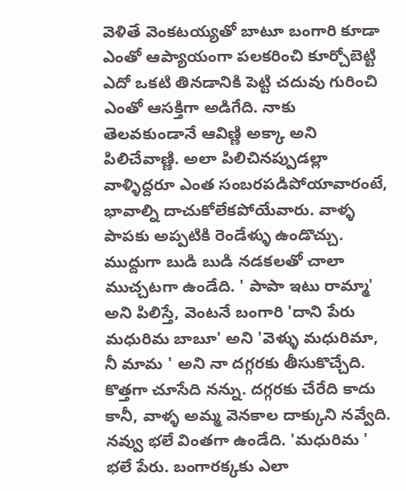వెళితే వెంకటయ్యతో బాటూ బంగారి కూడా ఎంతో ఆప్యాయంగా పలకరించి కూర్చోబెట్టి ఎదో ఒకటి తినడానికి పెట్టి చదువు గురించి ఎంతో ఆసక్తిగా అడిగేది. నాకు తెలవకుండానే ఆవిణ్ణి అక్కా అని పిలిచేవాణ్ణి. అలా పిలిచినప్పుడల్లా వాళ్ళిద్దరూ ఎంత సంబరపడిపోయావారంటే, భావాల్ని దాచుకోలేకపోయేవారు. వాళ్ళ పాపకు అప్పటికి రెండేళ్ళు ఉండొచ్చు. ముద్దుగా బుడి బుడి నడకలతో చాలా ముచ్చటగా ఉండేది. ' పాపా ఇటు రామ్మా' అని పిలిస్తే, వెంటనే బంగారి 'దాని పేరు మధురిమ బాబూ' అని 'వెళ్ళు మధురిమా, నీ మామ ' అని నా దగ్గరకు తీసుకొచ్చేది. కొత్తగా చూసేది నన్ను. దగ్గరకు చేరేది కాదు కానీ, వాళ్ళ అమ్మ వెనకాల దాక్కుని నవ్వేది. నవ్వు భలే వింతగా ఉండేది. 'మధురిమ ' భలే పేరు. బంగారక్కకు ఎలా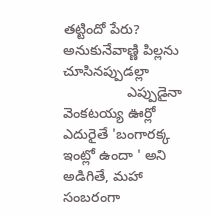తట్టిందో పేరు? అనుకునేవాణ్ణి పిల్లను చూసినప్పుడల్లా
                ఎప్పుడైనా వెంకటయ్య ఊర్లో ఎదురైతే 'బంగారక్క ఇంట్లో ఉందా ' అని అడిగితే, మహా సంబరంగా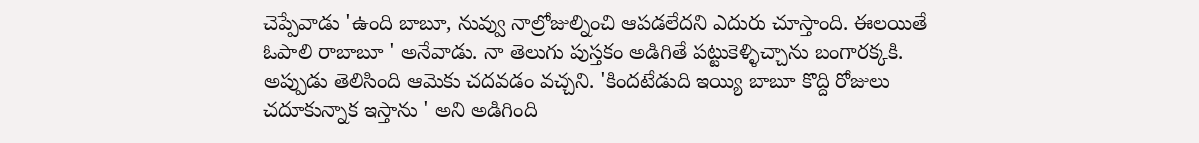చెప్పేవాడు 'ఉంది బాబూ, నువ్వు నాల్రోజుల్నించి ఆపడలేదని ఎదురు చూస్తాంది. ఈలయితే ఓపాలి రాబాబూ ' అనేవాడు. నా తెలుగు పుస్తకం అడిగితే పట్టుకెళ్ళిచ్చాను బంగారక్కకి. అప్పుడు తెలిసింది ఆమెకు చదవడం వచ్చని. 'కిందటేడుది ఇయ్యి బాబూ కొద్ది రోజులు చదూకున్నాక ఇస్తాను ' అని అడిగింది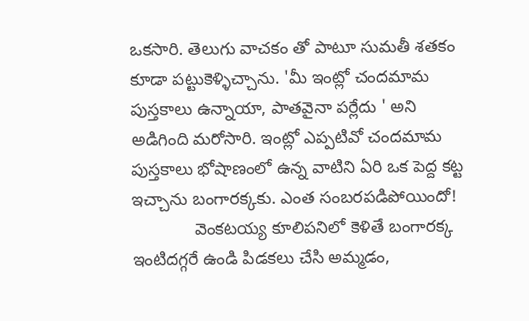ఒకసారి. తెలుగు వాచకం తో పాటూ సుమతీ శతకం కూడా పట్టుకెళ్ళిచ్చాను. 'మీ ఇంట్లో చందమామ పుస్తకాలు ఉన్నాయా, పాతవైనా పర్లేదు ' అని అడిగింది మరోసారి. ఇంట్లో ఎప్పటివో చందమామ  పుస్తకాలు భోషాణంలో ఉన్న వాటిని ఏరి ఒక పెద్ద కట్ట ఇచ్చాను బంగారక్కకు. ఎంత సంబరపడిపోయిందో!
             వెంకటయ్య కూలిపనిలో కెళితే బంగారక్క ఇంటిదగ్గరే ఉండి పిడకలు చేసి అమ్మడం,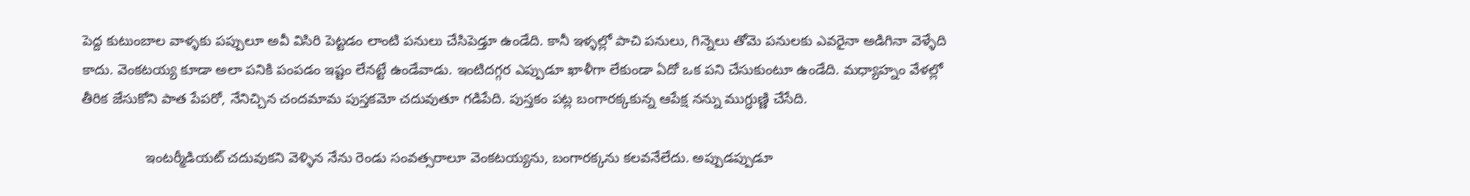పెద్ద కుటుంబాల వాళ్ళకు పప్పులూ అవీ విసిరి పెట్టడం లాంటి పనులు చేసిపెడ్తూ ఉండేది. కానీ ఇళ్ళల్లో పాచి పనులు, గిన్నెలు తోమె పనులకు ఎవరైనా అడిగినా వెళ్ళేది కాదు. వెంకటయ్య కూడా అలా పనికి పంపడం ఇష్టం లేనట్టే ఉండేవాడు. ఇంటిదగ్గర ఎప్పుడూ ఖాళీగా లేకుండా ఏదో ఒక పని చేసుకుంటూ ఉండేది. మధ్యాహ్నం వేళల్లో తీరిక జేసుకోని పాత పేపరో, నేనిచ్చిన చందమామ పుస్తకమో చదువుతూ గడిపేది. పుస్తకం పట్ల బంగారక్కకున్న ఆపేక్ష నన్ను ముగ్ధుణ్ణి చేసేది.

                ఇంటర్మీడియట్ చదువుకని వెళ్ళిన నేను రెండు సంవత్సరాలూ వెంకటయ్యను, బంగారక్కను కలవనేలేదు. అప్పుడప్పుడూ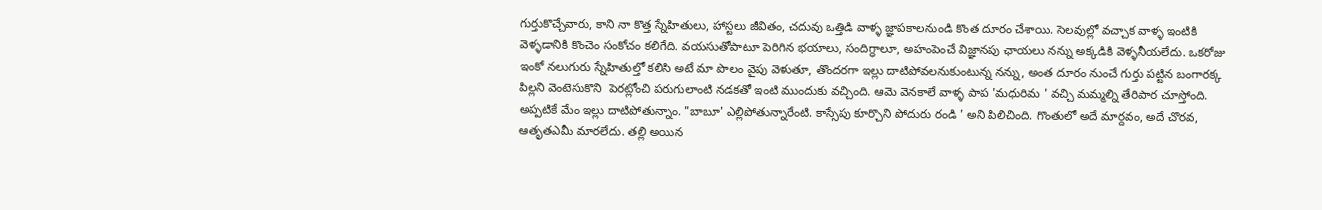గుర్తుకొచ్చేవారు, కాని నా కొత్త స్నేహితులు, హాస్టలు జీవితం, చదువు ఒత్తిడి వాళ్ళ జ్ఞాపకాలనుండి కొంత దూరం చేశాయి. సెలవుల్లో వచ్చాక వాళ్ళ ఇంటికి వెళ్ళడానికి కొంచెం సంకోచం కలిగేది. వయసుతోపాటూ పెరిగిన భయాలు, సందిగ్ధాలూ, అహంపెంచే విజ్ఞానపు ఛాయలు నన్ను అక్కడికి వెళ్ళనీయలేదు. ఒకరోజు ఇంకో నలుగురు స్నేహితుల్తో కలిసి అటే మా పొలం వైపు వెళుతూ, తొందరగా ఇల్లు దాటిపోవలనుకుంటున్న నన్ను, అంత దూరం నుంచే గుర్తు పట్టిన బంగారక్క పిల్లని వెంటెసుకొని  పెరట్లోంచి పరుగులాంటి నడకతో ఇంటి ముందుకు వచ్చింది. ఆమె వెనకాలే వాళ్ళ పాప 'మధురిమ ' వచ్చి మమ్మల్ని తేరిపార చూస్తోంది. అప్పటికే మేం ఇల్లు దాటిపోతున్నాం. "బాబూ' ఎల్లిపోతున్నారేంటి. కాస్సేపు కూర్చొని పోదురు రండి ' అని పిలిచింది. గొంతులో అదే మార్దవం, అదే చొరవ, ఆతృతఎమీ మారలేదు. తల్లి అయిన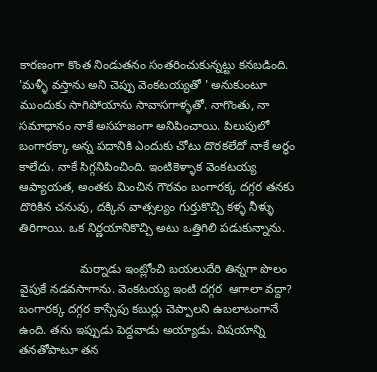కారణంగా కొంత నిండుతనం సంతరించుకున్నట్టు కనబడింది. 'మళ్ళీ వస్తాను అని చెప్పు వెంకటయ్యతో ' అనుకుంటూ ముందుకు సాగిపోయాను సావాసగాళ్ళతో. నాగొంతు, నా సమాధానం నాకే అసహజంగా అనిపించాయి. పిలుపులో బంగారక్కా అన్న పదానికి ఎందుకు చోటు దొరకలేదో నాకే అర్ధం కాలేదు. నాకే సిగ్గనిపించింది. ఇంటికెళ్ళాక వెంకటయ్య ఆప్యాయత, అంతకు మించిన గౌరవం బంగారక్క దగ్గర తనకు దొరికిన చనువు, దక్కిన వాత్సల్యం గుర్తుకొచ్చి కళ్ళ నీళ్ళు తిరిగాయి. ఒక నిర్ణయానికొచ్చి అటు ఒత్తిగిలి పడుకున్నాను.

                  మర్నాడు ఇంట్లోంచి బయలుదేరి తిన్నగా పొలం వైపుకే నడవసాగాను. వెంకటయ్య ఇంటి దగ్గర  ఆగాలా వద్దా? బంగారక్క దగ్గర కాస్సేపు కబుర్లు చెప్పాలని ఉబలాటంగానే ఉంది. తను ఇప్పుడు పెద్దవాడు అయ్యాడు. విషయాన్ని తనతోపాటూ తన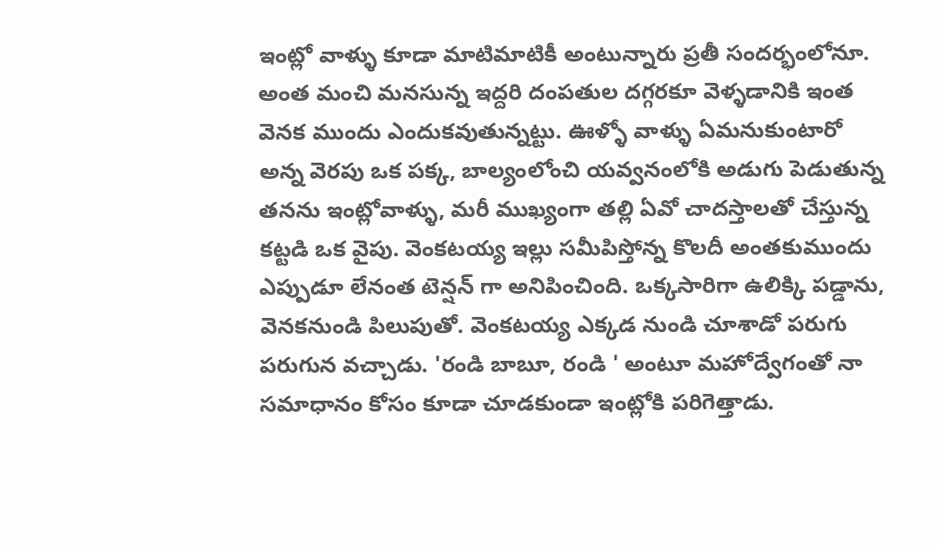ఇంట్లో వాళ్ళు కూడా మాటిమాటికీ అంటున్నారు ప్రతీ సందర్భంలోనూ. అంత మంచి మనసున్న ఇద్దరి దంపతుల దగ్గరకూ వెళ్ళడానికి ఇంత వెనక ముందు ఎందుకవుతున్నట్టు. ఊళ్ళో వాళ్ళు ఏమనుకుంటారో అన్న వెరపు ఒక పక్క, బాల్యంలోంచి యవ్వనంలోకి అడుగు పెడుతున్న తనను ఇంట్లోవాళ్ళు, మరీ ముఖ్యంగా తల్లి ఏవో చాదస్తాలతో చేస్తున్న కట్టడి ఒక వైపు. వెంకటయ్య ఇల్లు సమీపిస్తోన్న కొలదీ అంతకుముందు ఎప్పుడూ లేనంత టెన్షన్ గా అనిపించింది. ఒక్కసారిగా ఉలిక్కి పడ్డాను, వెనకనుండి పిలుపుతో. వెంకటయ్య ఎక్కడ నుండి చూశాడో పరుగు పరుగున వచ్చాడు. 'రండి బాబూ, రండి ' అంటూ మహోద్వేగంతో నా సమాధానం కోసం కూడా చూడకుండా ఇంట్లోకి పరిగెత్తాడు.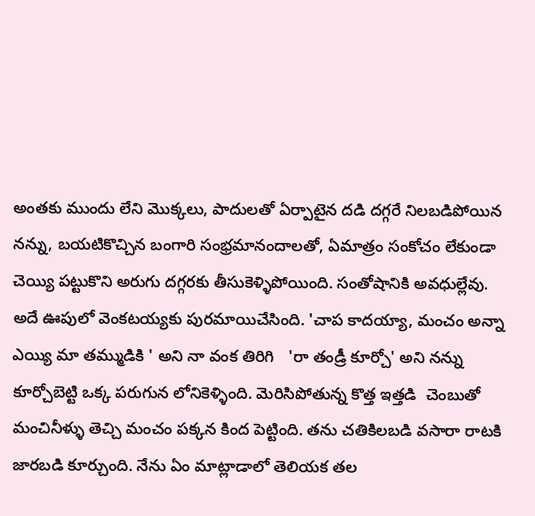అంతకు ముందు లేని మొక్కలు, పాదులతో ఏర్పాటైన దడి దగ్గరే నిలబడిపోయిన నన్ను, బయటికొచ్చిన బంగారి సంభ్రమానందాలతో, ఏమాత్రం సంకోచం లేకుండా చెయ్యి పట్టుకొని అరుగు దగ్గరకు తీసుకెళ్ళిపోయింది. సంతోషానికి అవధుల్లేవు. అదే ఊపులో వెంకటయ్యకు పురమాయిచేసింది. 'చాప కాదయ్యా, మంచం అన్నా ఎయ్యి మా తమ్ముడికి ' అని నా వంక తిరిగి   'రా తండ్రీ కూర్చో' అని నన్ను కూర్చోబెట్టి ఒక్క పరుగున లోనికెళ్ళింది. మెరిసిపోతున్న కొత్త ఇత్తడి  చెంబుతో మంచినీళ్ళు తెచ్చి మంచం పక్కన కింద పెట్టింది. తను చతికిలబడి వసారా రాటకి జారబడి కూర్చుంది. నేను ఏం మాట్లాడాలో తెలియక తల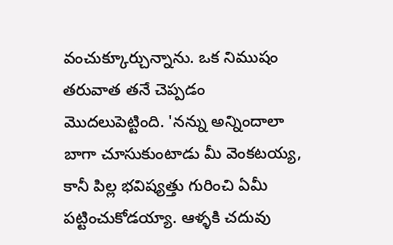వంచుక్కూర్చున్నాను. ఒక నిముషం తరువాత తనే చెప్పడం మొదలుపెట్టింది. 'నన్ను అన్నిందాలా బాగా చూసుకుంటాడు మీ వెంకటయ్య, కానీ పిల్ల భవిష్యత్తు గురించి ఏమీ పట్టించుకోడయ్యా. ఆళ్ళకి చదువు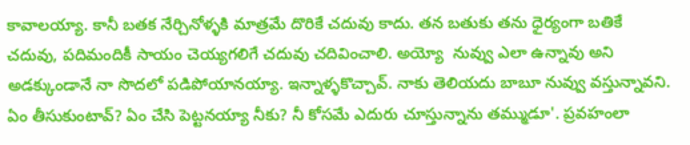కావాలయ్యా. కానీ బతక నేర్చినోళ్ళకి మాత్రమే దొరికే చదువు కాదు. తన బతుకు తను ధైర్యంగా బతికే చదువు, పదిమందికీ సాయం చెయ్యగలిగే చదువు చదివించాలి. అయ్యో  నువ్వు ఎలా ఉన్నావు అని అడక్కుండానే నా సొదలో పడిపోయానయ్యా. ఇన్నాళ్ళకొచ్చావ్. నాకు తెలియదు బాబూ నువ్వు వస్తున్నావని. ఏం తీసుకుంటావ్? ఏం చేసి పెట్టనయ్యా నీకు? నీ కోసమే ఎదురు చూస్తున్నాను తమ్ముడూ'. ప్రవహంలా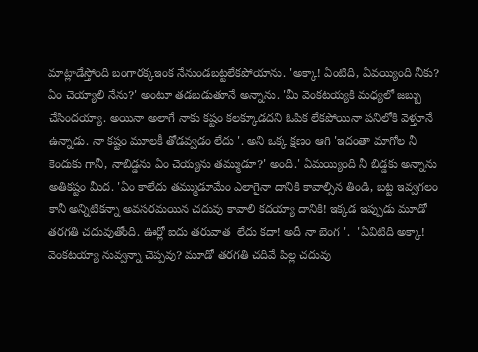మాట్లాడేస్తోంది బంగారక్కఇంక నేనుండబట్టలేకపోయాను. 'అక్కా! ఏంటిది, ఏవయ్యింది నీకు? ఏం చెయ్యాలి నేను?' అంటూ తడబడుతూనే అన్నాను. 'మీ వెంకటయ్యకి మధ్యలో జబ్బు చేసిందయ్యా. అయినా అలాగే నాకు కష్టం కలక్కూడదని ఓపిక లేకపోయినా పనిలోకి వెళ్తూనే ఉన్నాడు. నా కష్టం మూలకీ తోడవ్వడం లేదు '. అని ఒక్క క్షణం ఆగి 'ఇదంతా మాగోల నీ కెందుకు గానీ, నాబిడ్డను ఏం చెయ్యను తమ్ముడూ?' అంది.' ఏమయ్యింది నీ బిడ్డకు అన్నాను అతికష్టం మీద. 'ఏం కాలేదు తమ్ముడూమేం ఎలాగైనా దానికి కావాల్సిన తిండి, బట్ట ఇవ్వగలం కానీ అన్నిటికన్నా అవసరమయిన చదువు కావాలి కదయ్యా దానికి! ఇక్కడ ఇప్పుడు మూడో తరగతి చదువుతోంది. ఊర్లో ఐదు తరువాత  లేదు కదా! అదీ నా బెంగ '.  'ఏవిటిది అక్కా! వెంకటయ్యా నువ్వన్నా చెప్పవు? మూడో తరగతి చదివే పిల్ల చదువు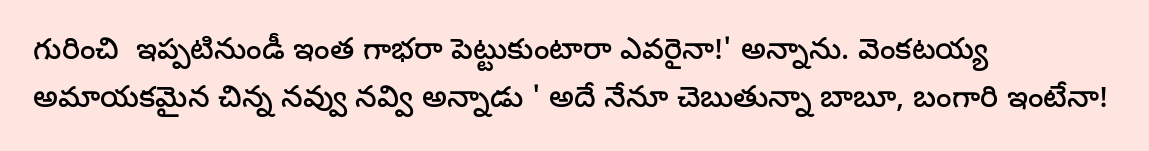గురించి  ఇప్పటినుండీ ఇంత గాభరా పెట్టుకుంటారా ఎవరైనా!' అన్నాను. వెంకటయ్య అమాయకమైన చిన్న నవ్వు నవ్వి అన్నాడు ' అదే నేనూ చెబుతున్నా బాబూ, బంగారి ఇంటేనా!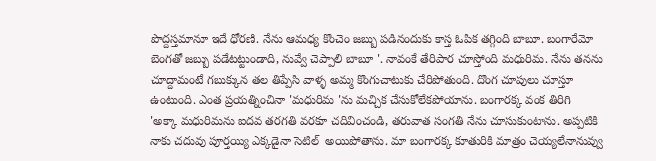పొద్దస్తమానూ ఇదే ధోరణి. నేను ఆమధ్య కొంచెం జబ్బు పడినందుకు కాస్త ఓపిక తగ్గింది బాబూ. బంగారేమో బెంగతో జబ్బు పడేటట్టుండాది, నువ్వే చెప్పాలి బాబూ '. నావంకే తేరిపార చూస్తోంది మధురిమ. నేను తనను చూద్దామంటే గబుక్కున తల తిప్పేసి వాళ్ళ అమ్మ కొంగుచాటుకు చేరిపోతుంది. దొంగ చూపులు చూస్తూ ఉంటుంది. ఎంత ప్రయత్నించినా 'మధురిమ 'ను మచ్చిక చేసుకోలేకపోయాను. బంగారక్క వంక తిరిగి  'అక్కా మధురిమను ఐదవ తరగతి వరకూ చదివించండి, తరువాత సంగతి నేను చూసుకుంటాను. అప్పటికి నాకు చదువు పూర్తయ్యి ఎక్కడైనా సెటిల్  అయిపోతాను. మా బంగారక్క కూతురికి మాత్రం చెయ్యలేనానువ్వు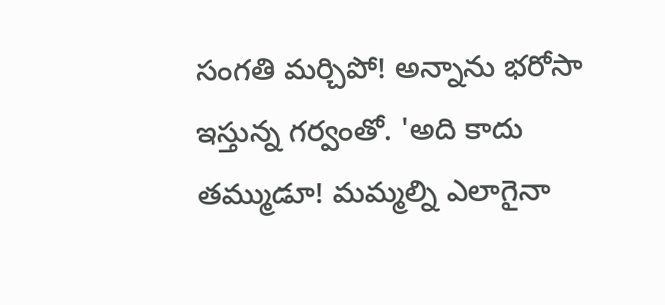సంగతి మర్చిపో! అన్నాను భరోసా ఇస్తున్న గర్వంతో. 'అది కాదు తమ్ముడూ! మమ్మల్ని ఎలాగైనా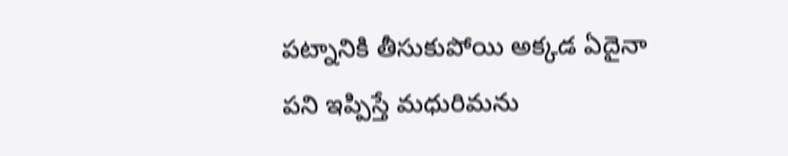పట్నానికి తీసుకుపోయి అక్కడ ఏదైనా  పని ఇప్పిస్తే మధురిమను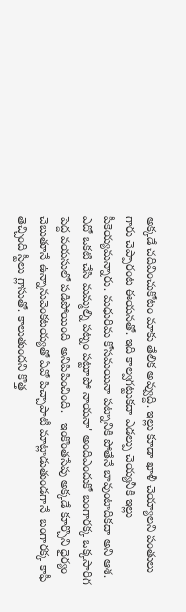అక్కడే చదివించుకోటం మాకు తేలిక అవ్వుద్ది. ఇల్లు కూడా ఖాళీ చెయ్యాలని పంతులు గారు చెప్పారంట ఈయనతో. ఇది కాల్వగట్టుకదా ఎడల్పు చెయ్యనీకి ఇల్లు పీకెయ్యమన్నారు. మధురిమ కోసమయినా పట్నానికి పోతేనే బావుంటాదికదా అని ఆశ. ఎదో ఒకటి చేసి మమ్మల్ని పట్నం పట్టూపో నాయనా' అందిఎందుకో బంగారక్క ఒక్కసారిగ పెద్ద వయసులో పడిపోయింది  అనిపిపించింది.   ఇంకొంతసేపు అక్కడే కూర్చొని ధైర్యం చెబుతూనే ఉన్నానువెంకటయ్యతో ఏవో పిచ్చాపాటీ మాట్లాడుతుండగానే  బంగారక్క కాఫీ తెచ్చింది స్టీలు గ్లాసుతో. కాలుతుందని కొత్త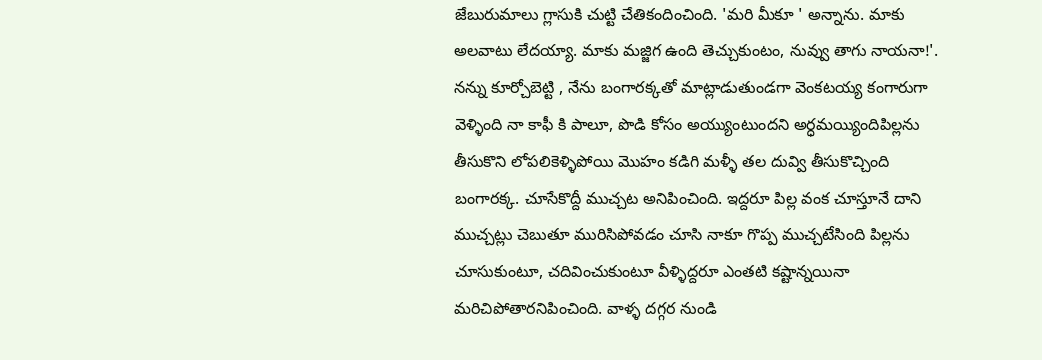జేబురుమాలు గ్లాసుకి చుట్టి చేతికందించింది. 'మరి మీకూ ' అన్నాను. మాకు అలవాటు లేదయ్యా. మాకు మజ్జిగ ఉంది తెచ్చుకుంటం, నువ్వు తాగు నాయనా!'.  నన్ను కూర్చోబెట్టి , నేను బంగారక్కతో మాట్లాడుతుండగా వెంకటయ్య కంగారుగా వెళ్ళింది నా కాఫీ కి పాలూ, పొడి కోసం అయ్యుంటుందని అర్ధమయ్యిందిపిల్లను తీసుకొని లోపలికెళ్ళిపోయి మొహం కడిగి మళ్ళీ తల దువ్వి తీసుకొచ్చింది బంగారక్క. చూసేకొద్దీ ముచ్చట అనిపించింది. ఇద్దరూ పిల్ల వంక చూస్తూనే దాని ముచ్చట్లు చెబుతూ మురిసిపోవడం చూసి నాకూ గొప్ప ముచ్చటేసింది పిల్లను చూసుకుంటూ, చదివించుకుంటూ వీళ్ళిద్దరూ ఎంతటి కష్టాన్నయినా మరిచిపోతారనిపించింది. వాళ్ళ దగ్గర నుండి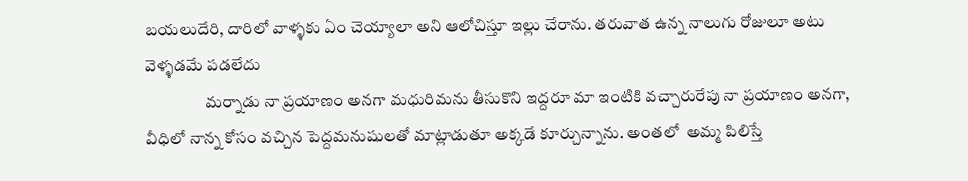బయలుదేరి, దారిలో వాళ్ళకు ఏం చెయ్యాలా అని ఆలోచిస్తూ ఇల్లు చేరాను. తరువాత ఉన్న నాలుగు రోజులూ అటు వెళ్ళడమే పడలేదు
                  మర్నాడు నా ప్రయాణం అనగా మధురిమను తీసుకొని ఇద్దరూ మా ఇంటికి వచ్చారురేపు నా ప్రయాణం అనగా, వీధిలో నాన్న కోసం వచ్చిన పెద్దమనుషులతో మాట్లాడుతూ అక్కడే కూర్చున్నాను. అంతలో  అమ్మ పిలిస్తే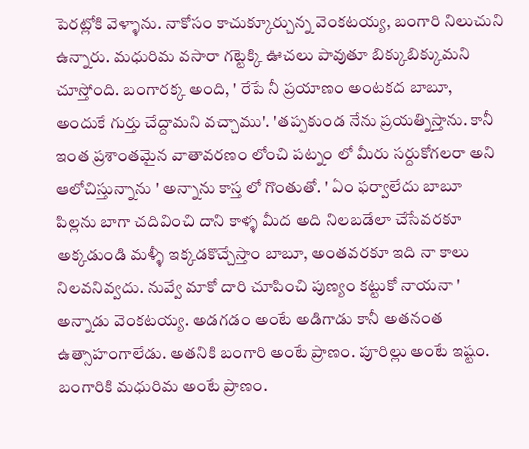పెరట్లోకి వెళ్ళాను. నాకోసం కాచుక్కూర్చున్న వెంకటయ్య, బంగారి నిలుచుని ఉన్నారు. మధురిమ వసారా గట్టెక్కి ఊచలు పావుతూ బిక్కుబిక్కుమని చూస్తోంది. బంగారక్క అంది, ' రేపే నీ ప్రయాణం అంటకద బాబూ, అందుకే గుర్తు చేద్దామని వచ్చాము'. 'తప్పకుండ నేను ప్రయత్నిస్తాను. కానీ ఇంత ప్రశాంతమైన వాతావరణం లోంచి పట్నం లో మీరు సర్దుకోగలరా అని ఆలోచిస్తున్నాను ' అన్నాను కాస్త లో గొంతుతో. ' ఏం ఫర్వాలేదు బాబూ పిల్లను బాగా చదివించి దాని కాళ్ళ మీద అది నిలబడేలా చేసేవరకూ అక్కడుండి మళ్ళీ ఇక్కడకొచ్చేస్తాం బాబూ, అంతవరకూ ఇది నా కాలు నిలవనివ్వదు. నువ్వే మాకో దారి చూపించి పుణ్యం కట్టుకో నాయనా ' అన్నాడు వెంకటయ్య. అడగడం అంటే అడిగాడు కానీ అతనంత ఉత్సాహంగాలేడు. అతనికి బంగారి అంటే ప్రాణం. పూరిల్లు అంటే ఇష్టం. బంగారికి మధురిమ అంటే ప్రాణం.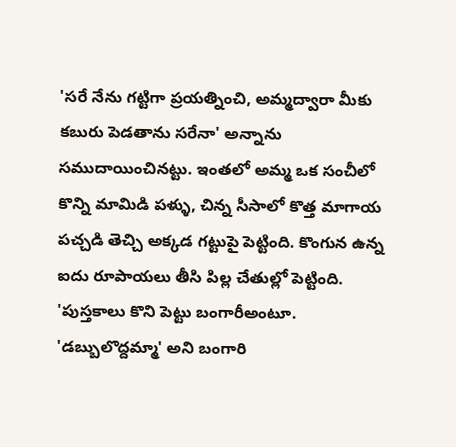'సరే నేను గట్టిగా ప్రయత్నించి, అమ్మద్వారా మీకు కబురు పెడతాను సరేనా' అన్నాను సముదాయించినట్టు. ఇంతలో అమ్మ ఒక సంచీలో  కొన్ని మామిడి పళ్ళు, చిన్న సీసాలో కొత్త మాగాయ పచ్చడి తెచ్చి అక్కడ గట్టుపై పెట్టింది. కొంగున ఉన్న ఐదు రూపాయలు తీసి పిల్ల చేతుల్లో పెట్టింది. 'పుస్తకాలు కొని పెట్టు బంగారీఅంటూ. 'డబ్బులొద్దమ్మా' అని బంగారి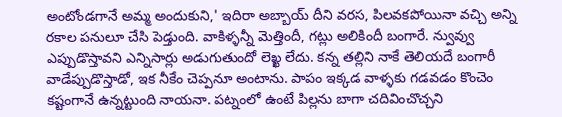అంటోండగానే అమ్మ అందుకుని,' ఇదిరా అబ్బాయ్ దీని వరస, పిలవకపోయినా వచ్చి అన్ని రకాల పనులూ చేసి పెడ్తుంది. వాకిళ్ళన్నీ మెత్తిందీ, గట్లు అలికిందీ బంగారే. న్వువ్వు ఎప్పుడొస్తావని ఎన్నిసార్లు అడుగుతుందో లెఖ్ఖ లేదు. కన్న తల్లిని నాకే తెలియదే బంగారీ వాడేప్పుడొస్తాడో, ఇక నీకేం చెప్పనూ అంటాను. పాపం ఇక్కడ వాళ్ళకు గడవడం కొంచెం కష్టంగానే ఉన్నట్టుంది నాయనా. పట్నంలో ఉంటే పిల్లను బాగా చదివించొచ్చని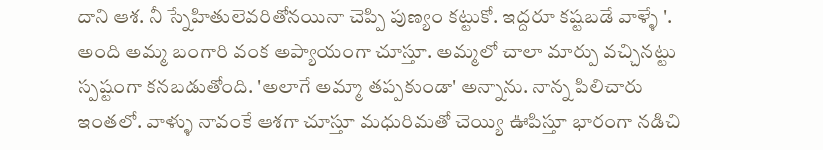దాని ఆశ. నీ స్నేహితులెవరితోనయినా చెప్పి పుణ్యం కట్టుకో. ఇద్దరూ కష్టబడే వాళ్ళే '.  అంది అమ్మ బంగారి వంక అప్యాయంగా చూస్తూ. అమ్మలో చాలా మార్పు వచ్చినట్టు స్పష్టంగా కనబడుతోంది. 'అలాగే అమ్మా తప్పకుండా' అన్నాను. నాన్న పిలిచారు ఇంతలో. వాళ్ళు నావంకే ఆశగా చూస్తూ మధురిమతో చెయ్యి ఊపిస్తూ భారంగా నడిచి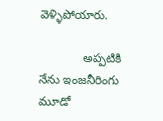వెళ్ళిపోయారు.

             అప్పటికి నేను ఇంజనీరింగు మూడో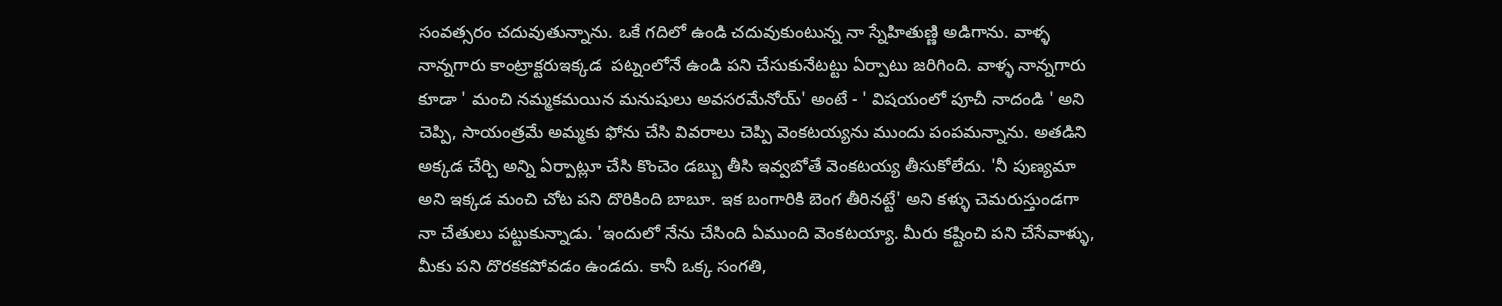సంవత్సరం చదువుతున్నాను. ఒకే గదిలో ఉండి చదువుకుంటున్న నా స్నేహితుణ్ణి అడిగాను. వాళ్ళ నాన్నగారు కాంట్రాక్టరుఇక్కడ  పట్నంలోనే ఉండి పని చేసుకునేటట్టు ఏర్పాటు జరిగింది. వాళ్ళ నాన్నగారు కూడా ' మంచి నమ్మకమయిన మనుషులు అవసరమేనోయ్' అంటే - ' విషయంలో పూచీ నాదండి ' అని చెప్పి, సాయంత్రమే అమ్మకు ఫోను చేసి వివరాలు చెప్పి వెంకటయ్యను ముందు పంపమన్నాను. అతడిని అక్కడ చేర్చి అన్ని ఏర్పాట్లూ చేసి కొంచెం డబ్బు తీసి ఇవ్వబోతే వెంకటయ్య తీసుకోలేదు. 'నీ పుణ్యమా అని ఇక్కడ మంచి చోట పని దొరికింది బాబూ. ఇక బంగారికి బెంగ తీరినట్టే' అని కళ్ళు చెమరుస్తుండగా నా చేతులు పట్టుకున్నాడు. 'ఇందులో నేను చేసింది ఏముంది వెంకటయ్యా. మీరు కష్టించి పని చేసేవాళ్ళు, మీకు పని దొరకకపోవడం ఉండదు. కానీ ఒక్క సంగతి,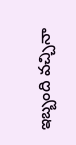ఇబ్బంది వచ్చినా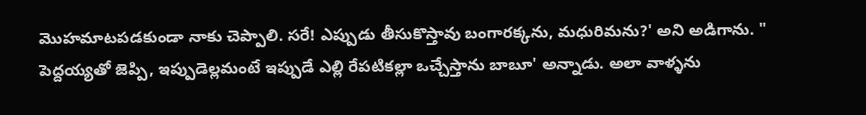మొహమాటపడకుండా నాకు చెప్పాలి. సరే! ఎప్పుడు తీసుకొస్తావు బంగారక్కను, మధురిమను?' అని అడిగాను. " పెద్దయ్యతో జెప్పి, ఇప్పుడెల్లమంటే ఇప్పుడే ఎల్లి రేపటికల్లా ఒచ్చేస్తాను బాబూ' అన్నాడు. అలా వాళ్ళను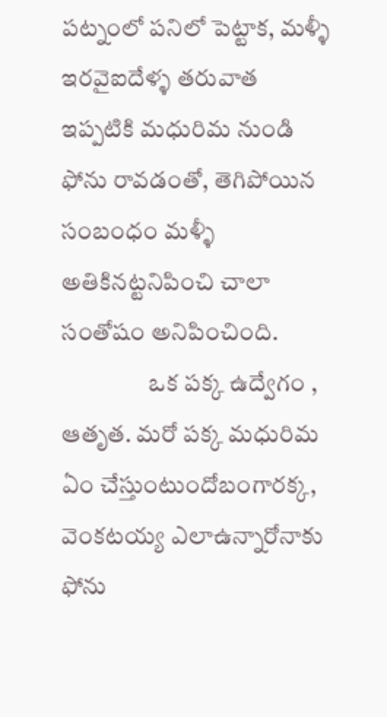పట్నంలో పనిలో పెట్టాక, మళ్ళీ ఇరవైఐదేళ్ళ తరువాత ఇప్పటికి మధురిమ నుండి ఫోను రావడంతో, తెగిపోయిన సంబంధం మళ్ళీ అతికినట్టనిపించి చాలా సంతోషం అనిపించింది.
                  ఒక పక్క ఉద్వేగం , ఆతృత. మరో పక్క మధురిమ  ఏం చేస్తుంటుందోబంగారక్క, వెంకటయ్య ఎలాఉన్నారోనాకు ఫోను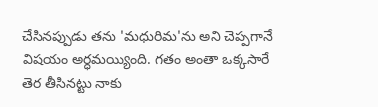చేసినప్పుడు తను 'మధురిమ'ను అని చెప్పగానే విషయం అర్ధమయ్యింది. గతం అంతా ఒక్కసారే తెర తీసినట్టు నాకు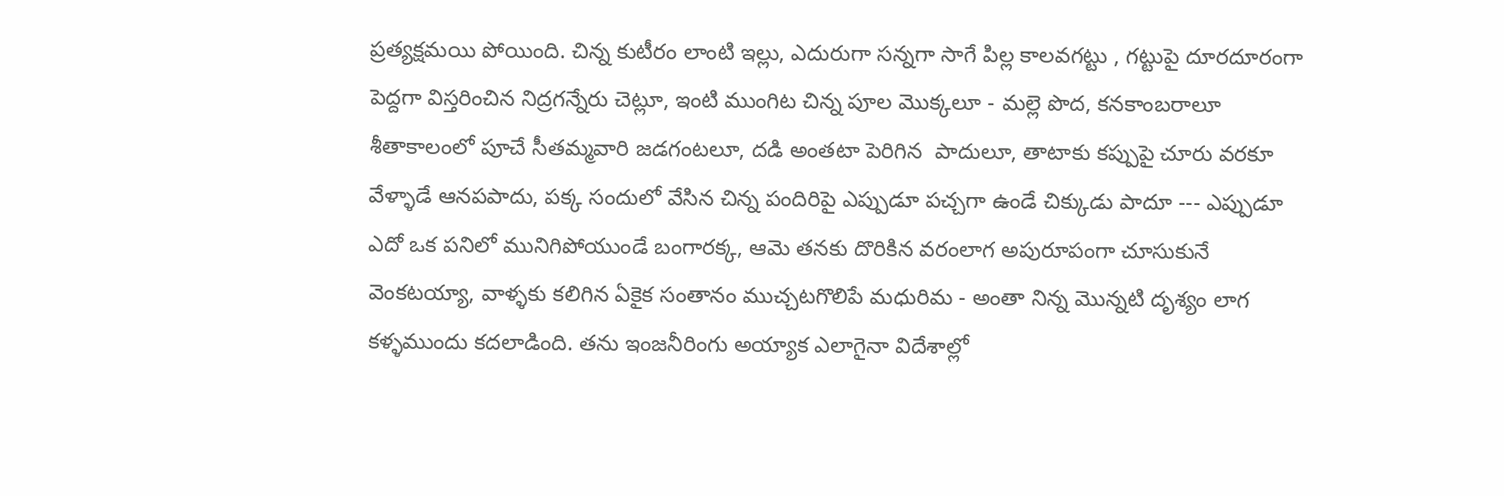ప్రత్యక్షమయి పోయింది. చిన్న కుటీరం లాంటి ఇల్లు, ఎదురుగా సన్నగా సాగే పిల్ల కాలవగట్టు , గట్టుపై దూరదూరంగా పెద్దగా విస్తరించిన నిద్రగన్నేరు చెట్లూ, ఇంటి ముంగిట చిన్న పూల మొక్కలూ - మల్లె పొద, కనకాంబరాలూ శీతాకాలంలో పూచే సీతమ్మవారి జడగంటలూ, దడి అంతటా పెరిగిన  పాదులూ, తాటాకు కప్పుపై చూరు వరకూ వేళ్ళాడే ఆనపపాదు, పక్క సందులో వేసిన చిన్న పందిరిపై ఎప్పుడూ పచ్చగా ఉండే చిక్కుడు పాదూ --- ఎప్పుడూ ఎదో ఒక పనిలో మునిగిపోయుండే బంగారక్క, ఆమె తనకు దొరికిన వరంలాగ అపురూపంగా చూసుకునే వెంకటయ్యా, వాళ్ళకు కలిగిన ఏకైక సంతానం ముచ్చటగొలిపే మధురిమ - అంతా నిన్న మొన్నటి దృశ్యం లాగ కళ్ళముందు కదలాడింది. తను ఇంజనీరింగు అయ్యాక ఎలాగైనా విదేశాల్లో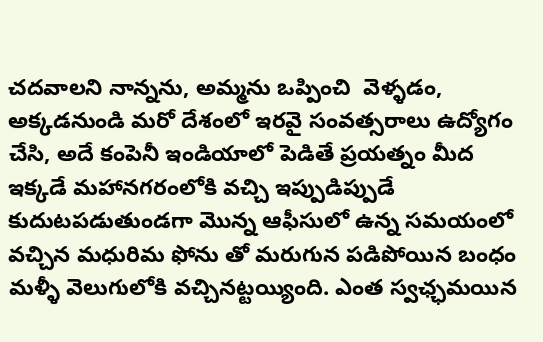చదవాలని నాన్నను, అమ్మను ఒప్పించి  వెళ్ళడం, అక్కడనుండి మరో దేశంలో ఇరవై సంవత్సరాలు ఉద్యోగం చేసి, అదే కంపెనీ ఇండియాలో పెడితే ప్రయత్నం మీద ఇక్కడే మహానగరంలోకి వచ్చి ఇప్పుడిప్పుడే కుదుటపడుతుండగా మొన్న ఆఫీసులో ఉన్న సమయంలో వచ్చిన మధురిమ ఫోను తో మరుగున పడిపోయిన బంధం మళ్ళీ వెలుగులోకి వచ్చినట్టయ్యింది. ఎంత స్వఛ్ఛమయిన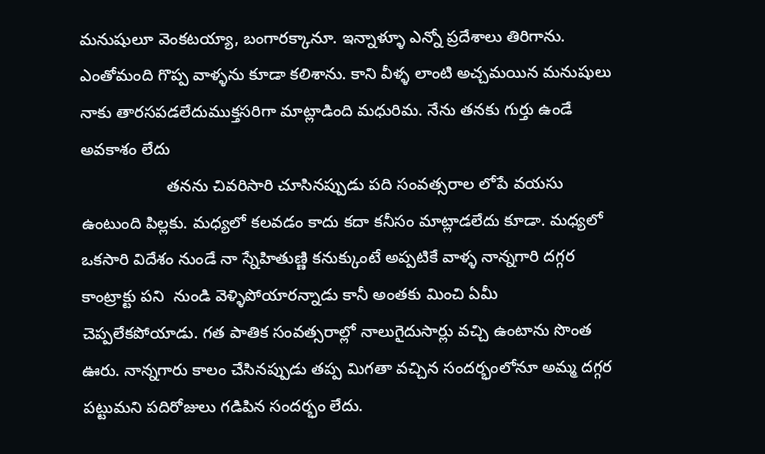మనుషులూ వెంకటయ్యా, బంగారక్కానూ. ఇన్నాళ్ళూ ఎన్నో ప్రదేశాలు తిరిగాను. ఎంతోమంది గొప్ప వాళ్ళను కూడా కలిశాను. కాని వీళ్ళ లాంటి అచ్చమయిన మనుషులు నాకు తారసపడలేదుముక్తసరిగా మాట్లాడింది మధురిమ. నేను తనకు గుర్తు ఉండే అవకాశం లేదు
                   తనను చివరిసారి చూసినప్పుడు పది సంవత్సరాల లోపే వయసు ఉంటుంది పిల్లకు. మధ్యలో కలవడం కాదు కదా కనీసం మాట్లాడలేదు కూడా. మధ్యలో ఒకసారి విదేశం నుండే నా స్నేహితుణ్ణి కనుక్కుంటే అప్పటికే వాళ్ళ నాన్నగారి దగ్గర కాంట్రాక్టు పని  నుండి వెళ్ళిపోయారన్నాడు కానీ అంతకు మించి ఏమీ చెప్పలేకపోయాడు. గత పాతిక సంవత్సరాల్లో నాలుగైదుసార్లు వచ్చి ఉంటాను సొంత ఊరు. నాన్నగారు కాలం చేసినప్పుడు తప్ప మిగతా వచ్చిన సందర్భంలోనూ అమ్మ దగ్గర పట్టుమని పదిరోజులు గడిపిన సందర్భం లేదు.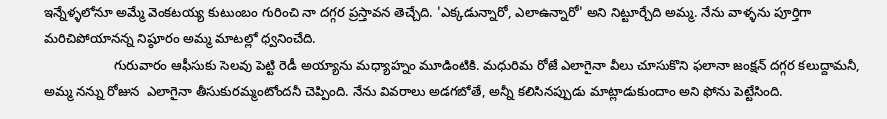ఇన్నేళ్ళలోనూ అమ్మే వెంకటయ్య కుటుంబం గురించి నా దగ్గర ప్రస్తావన తెచ్చేది. 'ఎక్కడున్నారో, ఎలాఉన్నారో' అని నిట్టూర్చేది అమ్మ. నేను వాళ్ళను పూర్తిగా మరిచిపోయానన్న నిష్ఠూరం అమ్మ మాటల్లో ధ్వనించేది.
                   గురువారం ఆఫీసుకు సెలవు పెట్టి రెడీ అయ్యాను మధ్యాహ్నం మూడింటికి. మధురిమ రోజే ఎలాగైనా వీలు చూసుకొని ఫలానా జంక్షన్ దగ్గర కలుద్దామనీ, అమ్మ నన్ను రోజున  ఎలాగైనా తీసుకురమ్మంటోందనీ చెప్పింది. నేను వివరాలు అడగబోతే, అన్నీ కలిసినప్పుడు మాట్లాడుకుందాం అని ఫోను పెట్టేసింది.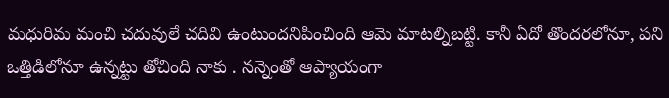మధురిమ మంచి చదువులే చదివి ఉంటుందనిపించింది ఆమె మాటల్నిబట్టి. కానీ ఏదో తొందరలోనూ, పని ఒత్తిడిలోనూ ఉన్నట్టు తోచింది నాకు . నన్నెంతో ఆప్యాయంగా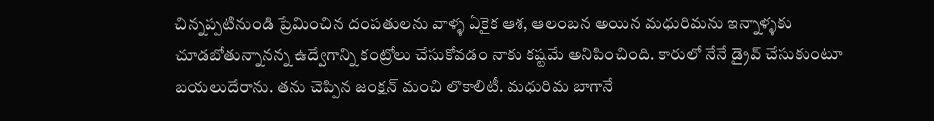చిన్నప్పటినుండి ప్రేమించిన దంపతులను వాళ్ళ ఏకైక ఆశ, ఆలంబన అయిన మధురిమను ఇన్నాళ్ళకు చూడబోతున్నానన్న ఉద్వేగాన్ని కంట్రోలు చేసుకోవడం నాకు కష్టమే అనిపించింది. కారులో నేనే డ్రైవ్ చేసుకుంటూ బయలుదేరాను. తను చెప్పిన జంక్షన్ మంచి లొకాలిటీ. మధురిమ బాగానే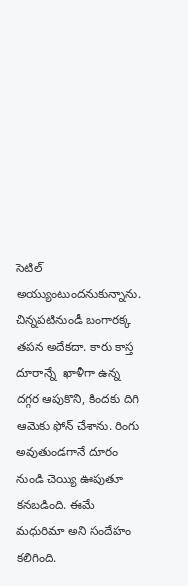సెటిల్ అయ్యుంటుందనుకున్నాను. చిన్నపటినుండీ బంగారక్క తపన అదేకదా. కారు కాస్త దూరాన్నే  ఖాళీగా ఉన్న దగ్గర ఆపుకొని, కిందకు దిగి ఆమెకు ఫోన్ చేశాను. రింగు అవుతుండగానే దూరం నుండి చెయ్యి ఊపుతూ కనబడింది. ఈమే మధురిమా అని సందేహం కలిగింది.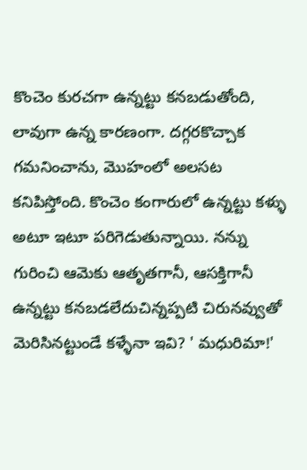కొంచెం కురచగా ఉన్నట్టు కనబడుతోంది, లావుగా ఉన్న కారణంగా. దగ్గరకొచ్చాక గమనించాను, మొహంలో అలసట కనిపిస్తోంది. కొంచెం కంగారులో ఉన్నట్టు కళ్ళు అటూ ఇటూ పరిగెడుతున్నాయి. నన్ను గురించి ఆమెకు ఆతృతగానీ, ఆసక్తిగానీ ఉన్నట్టు కనబడలేదుచిన్నప్పటి చిరునవ్వుతో మెరిసినట్టుండే కళ్ళేనా ఇవి? ' మధురిమా!'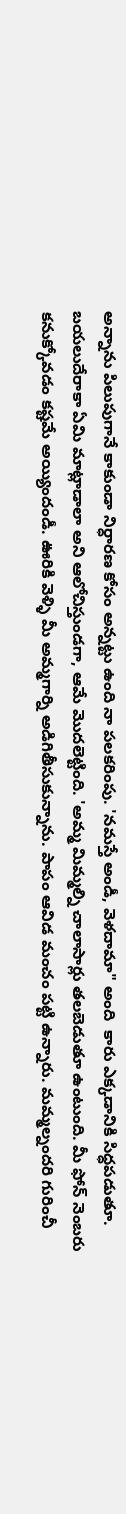అన్నాను పిలుపుగానే కాకుండా నిర్ధారణ కోసం అన్నట్టు ఉంది నా పలకరింపు. 'నమస్తే అండీ, వెళదామా" అంది  కారు ఎక్కడానికి సిధ్ధపడుతూ. బయలుదేరాకా ఏమి మాట్లాడాలా అని ఆలోచిస్తుండగా, ఆమే మొదలెట్టింది. 'అమ్మ మిమ్మల్ని చాలాసార్లు తలబెడుతూ ఉంటుంది. మీ ఫోన్ నెంబరు కనుక్కోవడం కష్టమే అయ్యిందండీ. ఊరికి వెళ్ళి మీ అమ్మగార్ని అడిగితీసుకున్నాను. పాపం ఆవిడ మంచం పట్టి ఉన్నారు. మమ్మల్నందరి గురించీ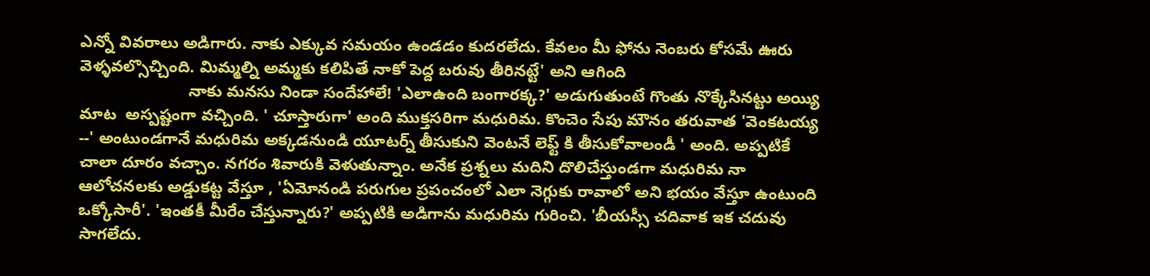ఎన్నో వివరాలు అడిగారు. నాకు ఎక్కువ సమయం ఉండడం కుదరలేదు. కేవలం మీ ఫోను నెంబరు కోసమే ఊరు వెళ్ళవల్సొచ్చింది. మిమ్మల్ని అమ్మకు కలిపితే నాకో పెద్ద బరువు తీరినట్టే' అని ఆగింది
                        నాకు మనసు నిండా సందేహాలే! 'ఎలాఉంది బంగారక్క?' అడుగుతుంటే గొంతు నొక్కేసినట్టు అయ్యి మాట  అస్పష్టంగా వచ్చింది. ' చూస్తారుగా' అంది ముక్తసరిగా మధురిమ. కొంచెం సేపు మౌనం తరువాత 'వెంకటయ్య --' అంటుండగానే మధురిమ అక్కడనుండి యూటర్న్ తీసుకుని వెంటనే లెఫ్ట్ కి తీసుకోవాలండీ ' అంది. అప్పటికే చాలా దూరం వచ్చాం. నగరం శివారుకి వెళుతున్నాం. అనేక ప్రశ్నలు మదిని దొలిచేస్తుండగా మధురిమ నా ఆలోచనలకు అడ్డుకట్ట వేస్తూ , 'ఏమోనండి పరుగుల ప్రపంచంలో ఎలా నెగ్గుకు రావాలో అని భయం వేస్తూ ఉంటుంది ఒక్కోసారీ'. 'ఇంతకీ మీరేం చేస్తున్నారు?' అప్పటికి అడిగాను మధురిమ గురించి. 'బీయస్సీ చదివాక ఇక చదువు సాగలేదు.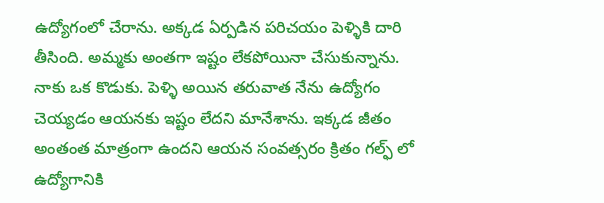ఉద్యోగంలో చేరాను. అక్కడ ఏర్పడిన పరిచయం పెళ్ళికి దారి తీసింది. అమ్మకు అంతగా ఇష్టం లేకపోయినా చేసుకున్నాను. నాకు ఒక కొడుకు. పెళ్ళి అయిన తరువాత నేను ఉద్యోగం చెయ్యడం ఆయనకు ఇష్టం లేదని మానేశాను. ఇక్కడ జీతం అంతంత మాత్రంగా ఉందని ఆయన సంవత్సరం క్రితం గల్ఫ్ లో ఉద్యోగానికి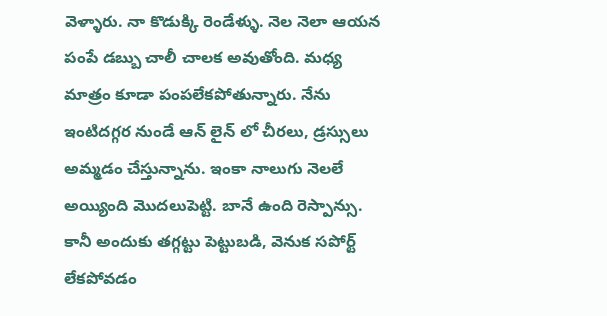వెళ్ళారు. నా కొడుక్కి రెండేళ్ళు. నెల నెలా ఆయన పంపే డబ్బు చాలీ చాలక అవుతోంది. మధ్య మాత్రం కూడా పంపలేకపోతున్నారు. నేను ఇంటిదగ్గర నుండే ఆన్ లైన్ లో చీరలు, డ్రస్సులు అమ్మడం చేస్తున్నాను. ఇంకా నాలుగు నెలలే అయ్యింది మొదలుపెట్టి. బానే ఉంది రెస్పాన్సు. కానీ అందుకు తగ్గట్టు పెట్టుబడి, వెనుక సపోర్ట్ లేకపోవడం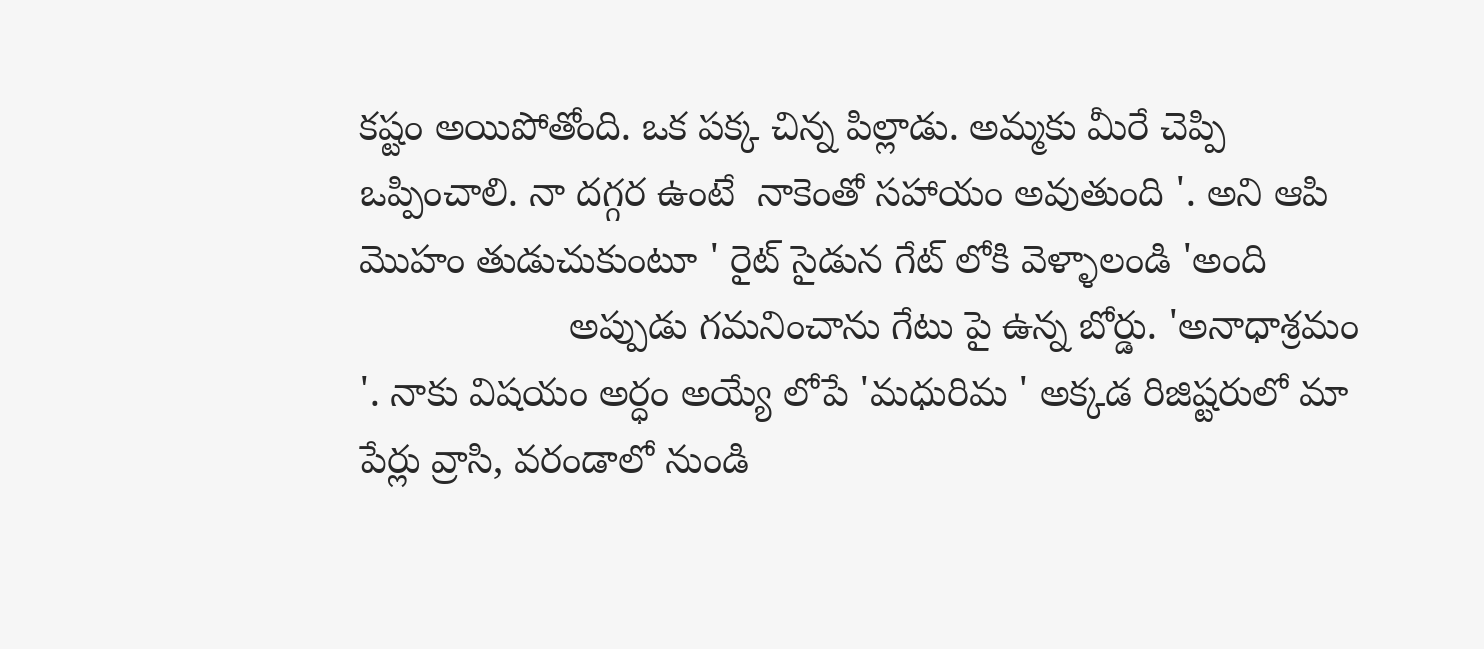కష్టం అయిపోతోంది. ఒక పక్క చిన్న పిల్లాడు. అమ్మకు మీరే చెప్పి ఒప్పించాలి. నా దగ్గర ఉంటే  నాకెంతో సహాయం అవుతుంది '. అని ఆపి మొహం తుడుచుకుంటూ ' రైట్ సైడున గేట్ లోకి వెళ్ళాలండి 'అంది
                   అప్పుడు గమనించాను గేటు పై ఉన్న బోర్డు. 'అనాధాశ్రమం '. నాకు విషయం అర్ధం అయ్యే లోపే 'మధురిమ ' అక్కడ రిజిష్టరులో మా పేర్లు వ్రాసి, వరండాలో నుండి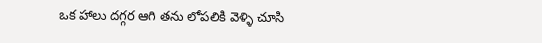ఒక హాలు దగ్గర ఆగి తను లోపలికి వెళ్ళి చూసి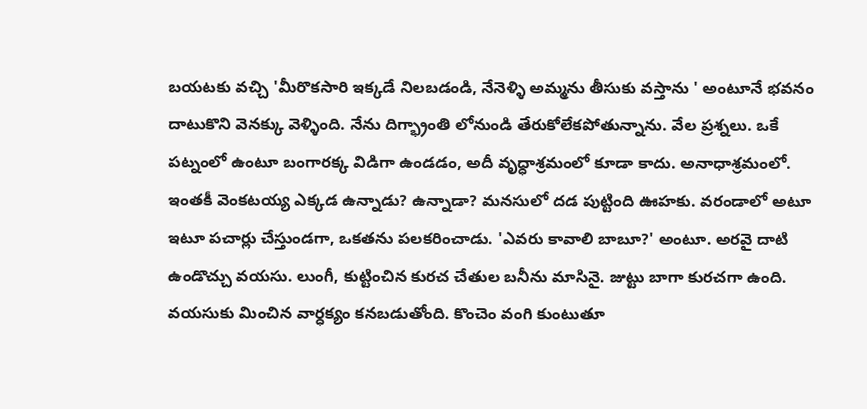బయటకు వచ్చి 'మీరొకసారి ఇక్కడే నిలబడండి, నేనెళ్ళి అమ్మను తీసుకు వస్తాను ' అంటూనే భవనం దాటుకొని వెనక్కు వెళ్ళింది. నేను దిగ్భ్రాంతి లోనుండి తేరుకోలేకపోతున్నాను. వేల ప్రశ్నలు. ఒకే పట్నంలో ఉంటూ బంగారక్క విడిగా ఉండడం, అదీ వృధ్ధాశ్రమంలో కూడా కాదు. అనాధాశ్రమంలో. ఇంతకీ వెంకటయ్య ఎక్కడ ఉన్నాడు? ఉన్నాడా? మనసులో దడ పుట్టింది ఊహకు. వరండాలో అటూ ఇటూ పచార్లు చేస్తుండగా, ఒకతను పలకరించాడు. 'ఎవరు కావాలి బాబూ?' అంటూ. అరవై దాటి ఉండొచ్చు వయసు. లుంగీ, కుట్టించిన కురచ చేతుల బనీను మాసినై. జుట్టు బాగా కురచగా ఉంది. వయసుకు మించిన వార్ధక్యం కనబడుతోంది. కొంచెం వంగి కుంటుతూ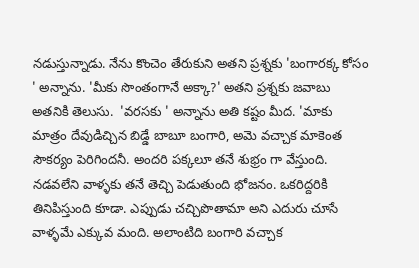నడుస్తున్నాడు. నేను కొంచెం తేరుకుని అతని ప్రశ్నకు 'బంగారక్క కోసం ' అన్నాను. 'మీకు సొంతంగానే అక్కా?' అతని ప్రశ్నకు జవాబు అతనికి తెలుసు.  'వరసకు ' అన్నాను అతి కష్టం మీద. 'మాకు మాత్రం దేవుడిచ్చిన బిడ్డే బాబూ బంగారి, అమె వచ్చాక మాకెంత సౌకర్యం పెరిగిందనీ. అందరి పక్కలూ తనే శుభ్రం గా వేస్తుంది. నడవలేని వాళ్ళకు తనే తెచ్చి పెడుతుంది భోజనం. ఒకరిద్దరికి తినిపిస్తుంది కూడా. ఎప్పుడు చచ్చిపొతామా అని ఎదురు చూసే వాళ్ళమే ఎక్కువ మంది. అలాంటిది బంగారి వచ్చాక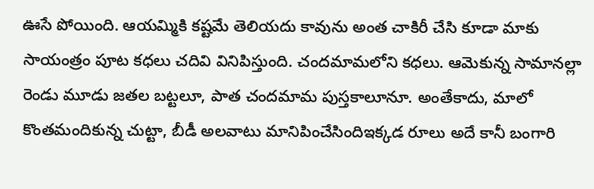ఊసే పోయింది. ఆయమ్మికి కష్టమే తెలియదు కావును అంత చాకిరీ చేసి కూడా మాకు సాయంత్రం పూట కధలు చదివి వినిపిస్తుంది. చందమామలోని కధలు. ఆమెకున్న సామానల్లా రెండు మూడు జతల బట్టలూ, పాత చందమామ పుస్తకాలూనూ. అంతేకాదు, మాలో కొంతమందికున్న చుట్టా, బీడీ అలవాటు మానిపించేసిందిఇక్కడ రూలు అదే కానీ బంగారి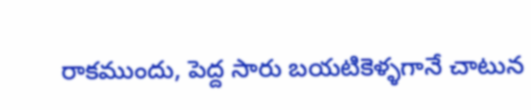రాకముందు, పెద్ద సారు బయటికెళ్ళగానే చాటున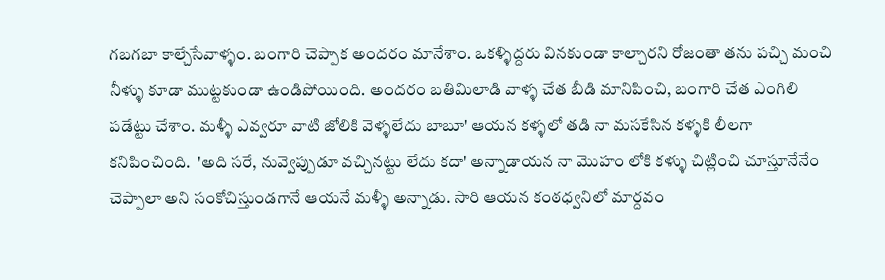గబగబా కాల్చేసేవాళ్ళం. బంగారి చెప్పాక అందరం మానేశాం. ఒకళ్ళిద్దరు వినకుండా కాల్చారని రోజంతా తను పచ్చి మంచి నీళ్ళు కూడా ముట్టకుండా ఉండిపోయింది. అందరం బతిమిలాడి వాళ్ళ చేత బీడి మానిపించి, బంగారి చేత ఎంగిలి పడేట్టు చేశాం. మళ్ళీ ఎవ్వరూ వాటి జోలికి వెళ్ళలేదు బాబూ' ఆయన కళ్ళలో తడి నా మసకేసిన కళ్ళకి లీలగా కనిపించింది.  'అది సరే, నువ్వెప్పుడూ వచ్చినట్టు లేదు కదా' అన్నాడాయన నా మొహం లోకి కళ్ళు చిట్లించి చూస్తూనేనేం చెప్పాలా అని సంకోచిస్తుండగానే ఆయనే మళ్ళీ అన్నాడు. సారి ఆయన కంఠధ్వనిలో మార్దవం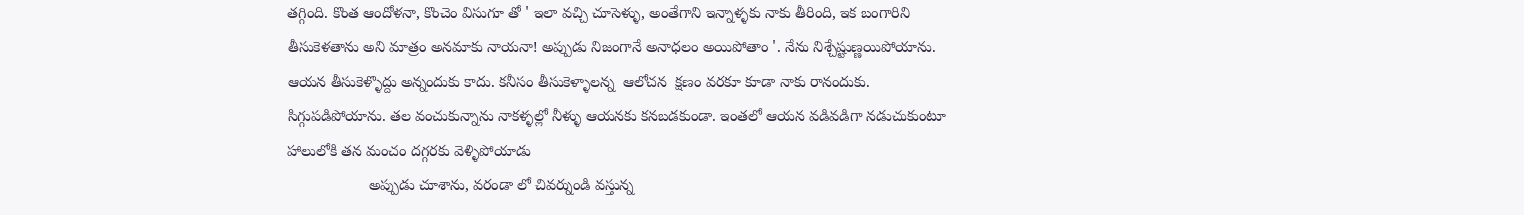తగ్గింది. కొంత ఆందోళనా, కొంచెం విసుగూ తో ' ఇలా వచ్చి చూసెళ్ళు, అంతేగాని ఇన్నాళ్ళకు నాకు తీరింది, ఇక బంగారిని తీసుకెళతాను అని మాత్రం అనమాకు నాయనా! అప్పుడు నిజంగానే అనాధలం అయిపోతాం '. నేను నిశ్చేష్టుణ్ణయిపోయాను. ఆయన తీసుకెళ్ళొద్దు అన్నందుకు కాదు. కనీసం తీసుకెళ్ళాలన్న  ఆలోచన  క్షణం వరకూ కూడా నాకు రానందుకు. సిగ్గుపడిపోయాను. తల వంచుకున్నాను నాకళ్ళల్లో నీళ్ళు ఆయనకు కనబడకుండా. ఇంతలో ఆయన వడివడిగా నడుచుకుంటూ హాలులోకి తన మంచం దగ్గరకు వెళ్ళిపోయాడు
                   అప్పుడు చూశాను, వరండా లో చివర్నుండి వస్తున్న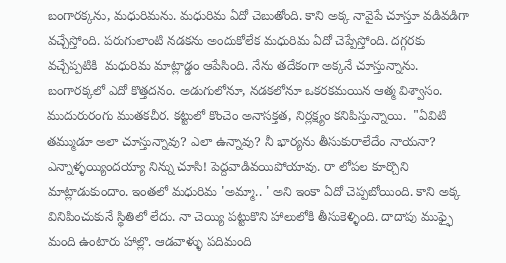బంగారక్కను, మధురిమను. మధురిమ ఏదో చెబుతోంది. కాని అక్క నావైపే చూస్తూ వడివడిగా వచ్చేస్తోంది. పరుగులాంటి నడకను అందుకోలేక మధురిమ ఏదో చెప్పేస్తోంది. దగ్గరకు వచ్చేప్పటికి  మధురిమ మాట్లాడ్డం ఆపేసింది. నేను తదేకంగా అక్కనే చూస్తున్నాను. బంగారక్కలో ఎదో కొత్తదనం. అడుగులోనూ, నడకలోనూ ఒకరకమయిన ఆత్మ విశ్వాసం. ముదురురంగు ముతకచీర. కట్టులో కొంచెం అనాసక్తత, నిర్లక్ష్యం కనిపిస్తున్నాయి.  "ఏవిటి తమ్ముడూ అలా చూస్తున్నావు? ఎలా ఉన్నావు? నీ భార్యను తీసుకురాలేదేం నాయనా? ఎన్నాళ్ళయ్యిందయ్యా నిన్ను చూసి! పెద్దవాడివయిపోయావు. రా లోపల కూర్చొని మాట్లాడుకుందాం. ఇంతలో మధురిమ 'అమ్మా.. ' అని ఇంకా ఏదో చెప్పబోయింది. కాని అక్క వినిపించుకునే స్థితిలో లేదు. నా చెయ్యి పట్టుకొని హాలులోకి తీసుకెళ్ళింది. దాదాపు ముఫ్ఫై మంది ఉంటారు హాల్లొ. ఆడవాళ్ళు పదిమంది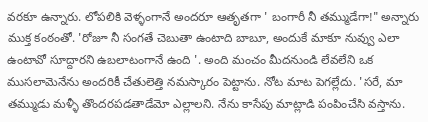వరకూ ఉన్నారు. లోపలికి వెళ్ళంగానే అందరూ ఆతృతగా ' బంగారీ నీ తమ్ముడేగా!" అన్నారు ముక్త కంఠంతో. 'రోజూ నీ సంగతే చెబుతా ఉంటాది బాబూ, అందుకే మాకూ నువ్వు ఎలా ఉంటావో సూద్దారని ఉబలాటంగానే ఉంది '. అంది మంచం మీదనుండి లేవలేని ఒక ముసలామెనేను అందరికీ చేతులెత్తి నమస్కారం పెట్టాను. నోట మాట పెగల్లేదు. 'సరే, మా తమ్ముడు మళ్ళీ తొందరపడతాడేమో ఎల్లాలని. నేను కాసేపు మాట్లాడి పంపించేసి వస్తాను.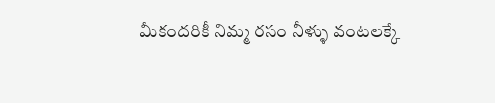మీకందరికీ నిమ్మ రసం నీళ్ళు వంటలక్కే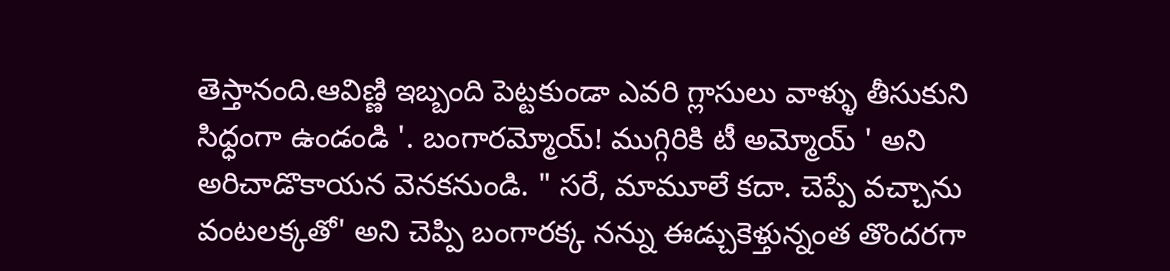తెస్తానంది.ఆవిణ్ణి ఇబ్బంది పెట్టకుండా ఎవరి గ్లాసులు వాళ్ళు తీసుకుని సిధ్ధంగా ఉండండి '. బంగారమ్మోయ్! ముగ్గిరికి టీ అమ్మోయ్ ' అని అరిచాడొకాయన వెనకనుండి. " సరే, మామూలే కదా. చెప్పే వచ్చాను వంటలక్కతో' అని చెప్పి బంగారక్క నన్ను ఈడ్చుకెళ్తున్నంత తొందరగా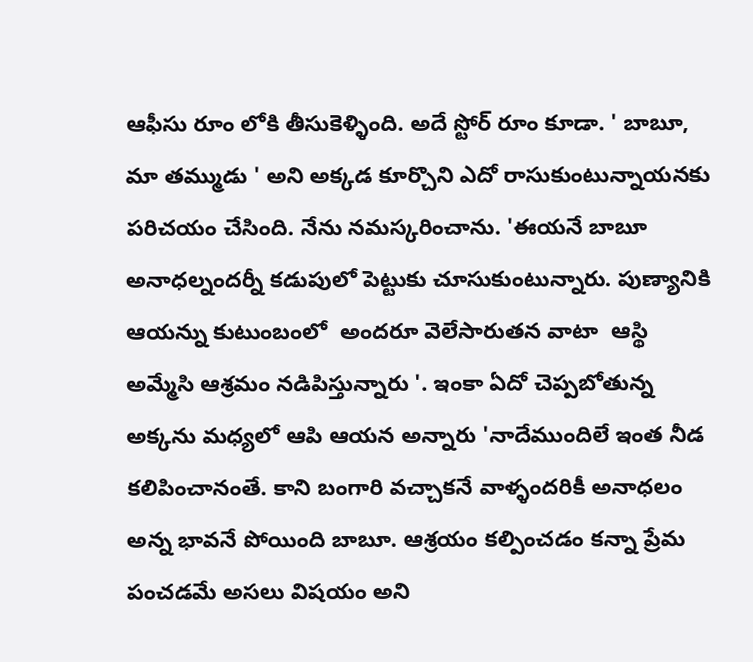ఆఫీసు రూం లోకి తీసుకెళ్ళింది. అదే స్టోర్ రూం కూడా. ' బాబూ, మా తమ్ముడు ' అని అక్కడ కూర్చొని ఎదో రాసుకుంటున్నాయనకు పరిచయం చేసింది. నేను నమస్కరించాను. 'ఈయనే బాబూ అనాధల్నందర్నీ కడుపులో పెట్టుకు చూసుకుంటున్నారు. పుణ్యానికి ఆయన్ను కుటుంబంలో  అందరూ వెలేసారుతన వాటా  ఆస్థి అమ్మేసి ఆశ్రమం నడిపిస్తున్నారు '. ఇంకా ఏదో చెప్పబోతున్న అక్కను మధ్యలో ఆపి ఆయన అన్నారు 'నాదేముందిలే ఇంత నీడ కలిపించానంతే. కాని బంగారి వచ్చాకనే వాళ్ళందరికీ అనాధలం అన్న భావనే పోయింది బాబూ. ఆశ్రయం కల్పించడం కన్నా ప్రేమ పంచడమే అసలు విషయం అని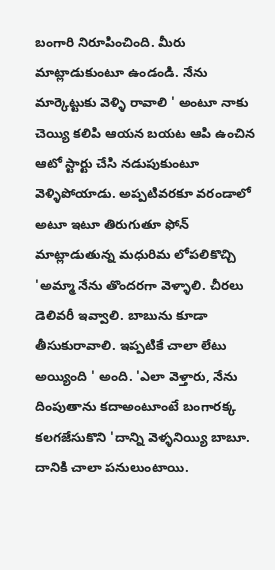బంగారి నిరూపించింది. మీరు మాట్లాడుకుంటూ ఉండండి. నేను మార్కెట్టుకు వెళ్ళి రావాలి ' అంటూ నాకు చెయ్యి కలిపి ఆయన బయట ఆపి ఉంచిన ఆటో స్టార్టు చేసి నడుపుకుంటూ వెళ్ళిపోయాడు. అప్పటివరకూ వరండాలో అటూ ఇటూ తిరుగుతూ ఫోన్ మాట్లాడుతున్న మధురిమ లోపలికొచ్చి 'అమ్మా నేను తొందరగా వెళ్ళాలి. చీరలు డెలివరీ ఇవ్వాలి. బాబును కూడా తీసుకురావాలి. ఇప్పటికే చాలా లేటు అయ్యింది ' అంది. 'ఎలా వెళ్తారు, నేను దింపుతాను కదాఅంటూంటే బంగారక్క కలగజేసుకొని 'దాన్ని వెళ్ళనియ్యి బాబూ. దానికి చాలా పనులుంటాయి.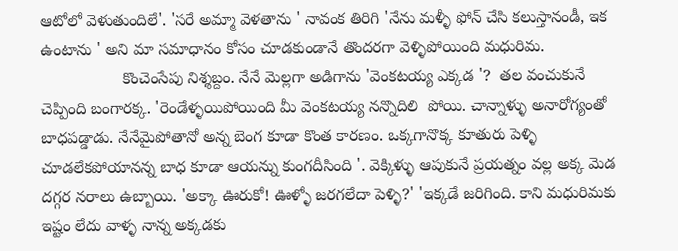ఆటోలో వెళుతుందిలే'. 'సరే అమ్మా వెళతాను ' నావంక తిరిగి 'నేను మళ్ళీ ఫోన్ చేసి కలుస్తానండీ, ఇక ఉంటాను ' అని మా సమాధానం కోసం చూడకుండానే తొందరగా వెళ్ళిపోయింది మధురిమ.
                  కొంచెంసేపు నిశ్శబ్దం. నేనే మెల్లగా అడిగాను 'వెంకటయ్య ఎక్కడ '?  తల వంచుకునే చెప్పింది బంగారక్క. 'రెండేళ్ళయిపోయింది మీ వెంకటయ్య నన్నొదిలి  పోయి. చాన్నాళ్ళు అనారోగ్యంతో బాధపడ్డాడు. నేనేమైపోతానో అన్న బెంగ కూడా కొంత కారణం. ఒక్కగానొక్క కూతురు పెళ్ళి చూడలేకపోయానన్న బాధ కూడా ఆయన్ను కుంగదీసింది '. వెక్కిళ్ళు ఆపుకునే ప్రయత్నం వల్ల అక్క మెడ దగ్గర నరాలు ఉబ్బాయి. 'అక్కా ఊరుకో! ఊళ్ళో జరగలేదా పెళ్ళి?' 'ఇక్కడే జరిగింది. కాని మధురిమకు ఇష్టం లేదు వాళ్ళ నాన్న అక్కడకు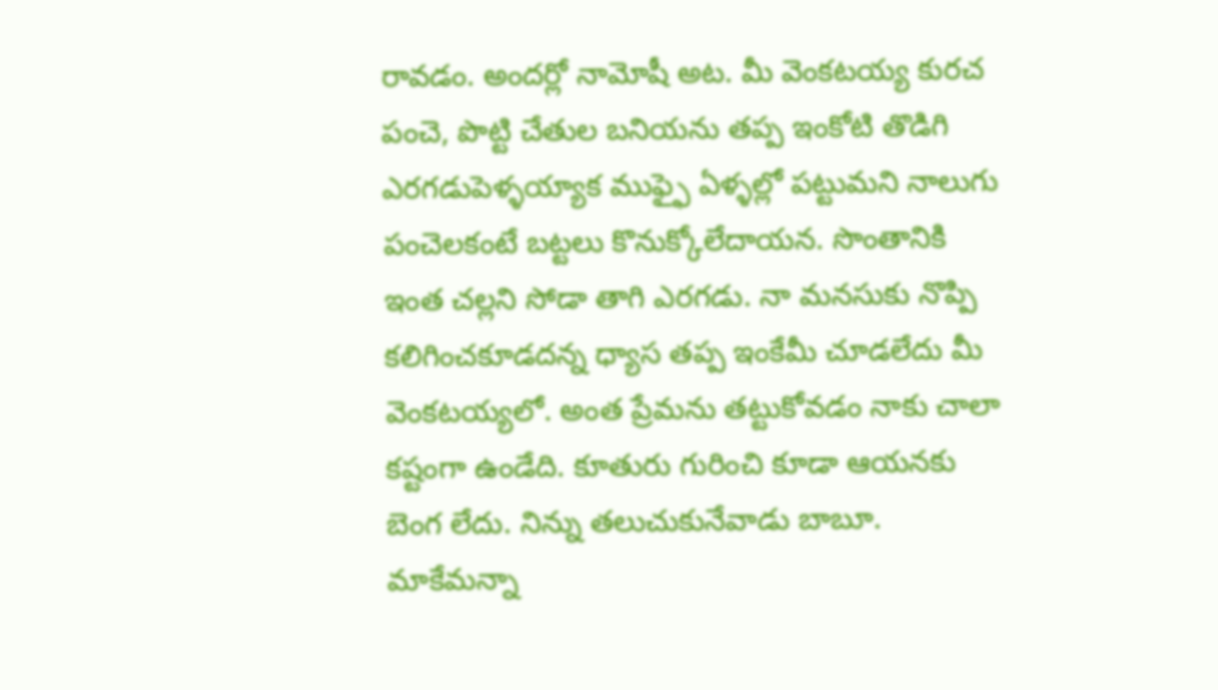రావడం. అందర్లో నామోషీ అట. మీ వెంకటయ్య కురచ పంచె, పొట్టి చేతుల బనియను తప్ప ఇంకోటి తొడిగి ఎరగడుపెళ్ళయ్యాక ముఫ్ఫై ఏళ్ళల్లో పట్టుమని నాలుగు పంచెలకంటే బట్టలు కొనుక్కోలేదాయన. సొంతానికి ఇంత చల్లని సోడా తాగి ఎరగడు. నా మనసుకు నొప్పి కలిగించకూడదన్న ధ్యాస తప్ప ఇంకేమీ చూడలేదు మీ వెంకటయ్యలో. అంత ప్రేమను తట్టుకోవడం నాకు చాలా కష్టంగా ఉండేది. కూతురు గురించి కూడా ఆయనకు బెంగ లేదు. నిన్ను తలుచుకునేవాడు బాబూ. మాకేమన్నా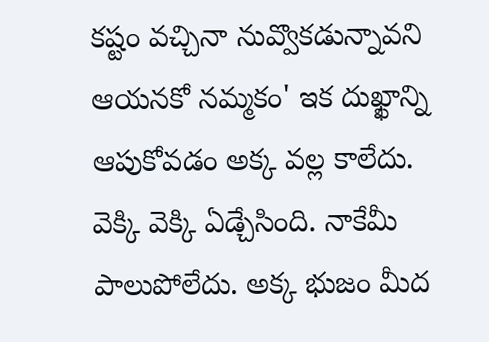కష్టం వచ్చినా నువ్వొకడున్నావని ఆయనకో నమ్మకం' ఇక దుఖ్ఖాన్ని ఆపుకోవడం అక్క వల్ల కాలేదు. వెక్కి వెక్కి ఏడ్చేసింది. నాకేమీ పాలుపోలేదు. అక్క భుజం మీద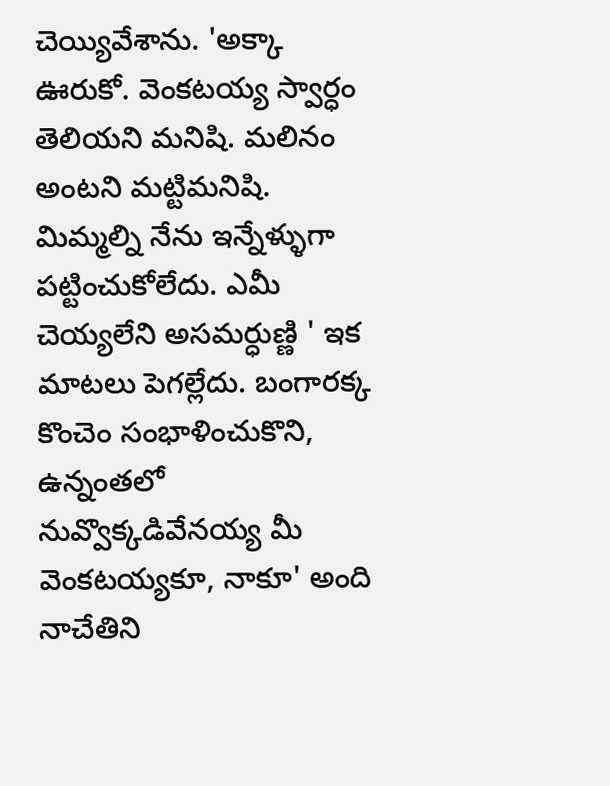చెయ్యివేశాను. 'అక్కా ఊరుకో. వెంకటయ్య స్వార్ధం తెలియని మనిషి. మలినం అంటని మట్టిమనిషి. మిమ్మల్ని నేను ఇన్నేళ్ళుగా పట్టించుకోలేదు. ఎమీ చెయ్యలేని అసమర్ధుణ్ణి ' ఇక మాటలు పెగల్లేదు. బంగారక్క కొంచెం సంభాళించుకొని, ఉన్నంతలో నువ్వొక్కడివేనయ్య మీ వెంకటయ్యకూ, నాకూ' అంది నాచేతిని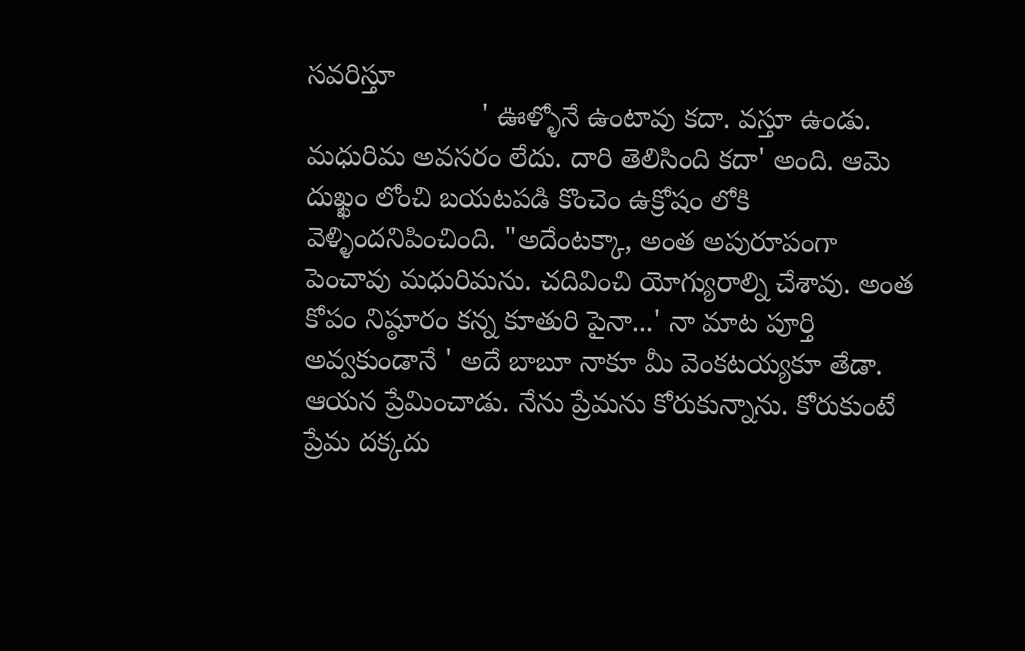సవరిస్తూ
                      ' ఊళ్ళోనే ఉంటావు కదా. వస్తూ ఉండు. మధురిమ అవసరం లేదు. దారి తెలిసింది కదా' అంది. ఆమె దుఖ్ఖం లోంచి బయటపడి కొంచెం ఉక్రోషం లోకి  వెళ్ళిందనిపించింది. "అదేంటక్కా, అంత అపురూపంగా పెంచావు మధురిమను. చదివించి యోగ్యురాల్ని చేశావు. అంత కోపం నిష్ఠూరం కన్న కూతురి పైనా...' నా మాట పూర్తి అవ్వకుండానే ' అదే బాబూ నాకూ మీ వెంకటయ్యకూ తేడా. ఆయన ప్రేమించాడు. నేను ప్రేమను కోరుకున్నాను. కోరుకుంటే ప్రేమ దక్కదు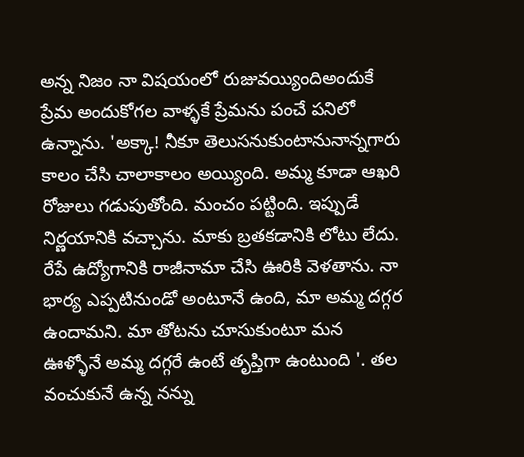అన్న నిజం నా విషయంలో రుజువయ్యిందిఅందుకే ప్రేమ అందుకోగల వాళ్ళకే ప్రేమను పంచే పనిలో ఉన్నాను. 'అక్కా! నీకూ తెలుసనుకుంటానునాన్నగారు కాలం చేసి చాలాకాలం అయ్యింది. అమ్మ కూడా ఆఖరి రోజులు గడుపుతోంది. మంచం పట్టింది. ఇప్పుడే నిర్ణయానికి వచ్చాను. మాకు బ్రతకడానికి లోటు లేదు. రేపే ఉద్యోగానికి రాజీనామా చేసి ఊరికి వెళతాను. నా భార్య ఎప్పటినుండో అంటూనే ఉంది, మా అమ్మ దగ్గర ఉందామని. మా తోటను చూసుకుంటూ మన ఊళ్ళోనే అమ్మ దగ్గరే ఉంటే తృప్తిగా ఉంటుంది '. తల వంచుకునే ఉన్న నన్ను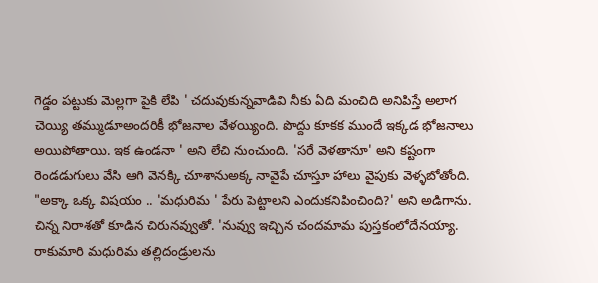గెడ్డం పట్టుకు మెల్లగా పైకి లేపి ' చదువుకున్నవాడివి నీకు ఏది మంచిది అనిపిస్తే అలాగ చెయ్యి తమ్ముడూఅందరికీ భోజనాల వేళయ్యింది. పొద్దు కూకక ముందే ఇక్కడ భోజనాలు అయిపోతాయి. ఇక ఉండనా ' అని లేచి నుంచుంది. 'సరే వెళతానూ' అని కష్టంగా రెండడుగులు వేసి ఆగి వెనక్కి చూశానుఅక్క నావైపే చూస్తూ హాలు వైపుకు వెళ్ళబోతోంది. "అక్కా ఒక్క విషయం .. 'మధురిమ ' పేరు పెట్టాలని ఎందుకనిపించింది?' అని అడిగాను. చిన్న నిరాశతో కూడిన చిరునవ్వుతో. 'నువ్వు ఇచ్చిన చందమామ పుస్తకంలోదేనయ్యా. రాకుమారి మధురిమ తల్లిదండ్రులను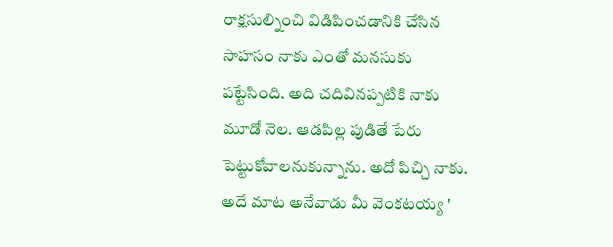రాక్షసుల్నించి విడిపించడానికి చేసిన సాహసం నాకు ఎంతో మనసుకు పట్టేసింది. అది చదివినప్పటికి నాకు మూడో నెల. ఆడపిల్ల పుడితే పేరు పెట్టుకోవాలనుకున్నాను. అదో పిచ్చి నాకు. అదే మాట అనేవాడు మీ వెంకటయ్య '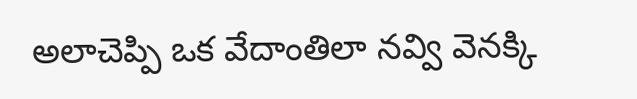అలాచెప్పి ఒక వేదాంతిలా నవ్వి వెనక్కి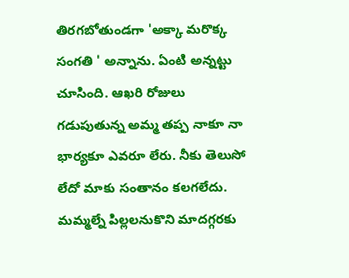తిరగబోతుండగా 'అక్కా మరొక్క సంగతి ' అన్నాను. ఏంటి అన్నట్టు చూసింది. ఆఖరి రోజులు గడుపుతున్న అమ్మ తప్ప నాకూ నా భార్యకూ ఎవరూ లేరు. నీకు తెలుసో లేదో మాకు సంతానం కలగలేదు. మమ్మల్నే పిల్లలనుకొని మాదగ్గరకు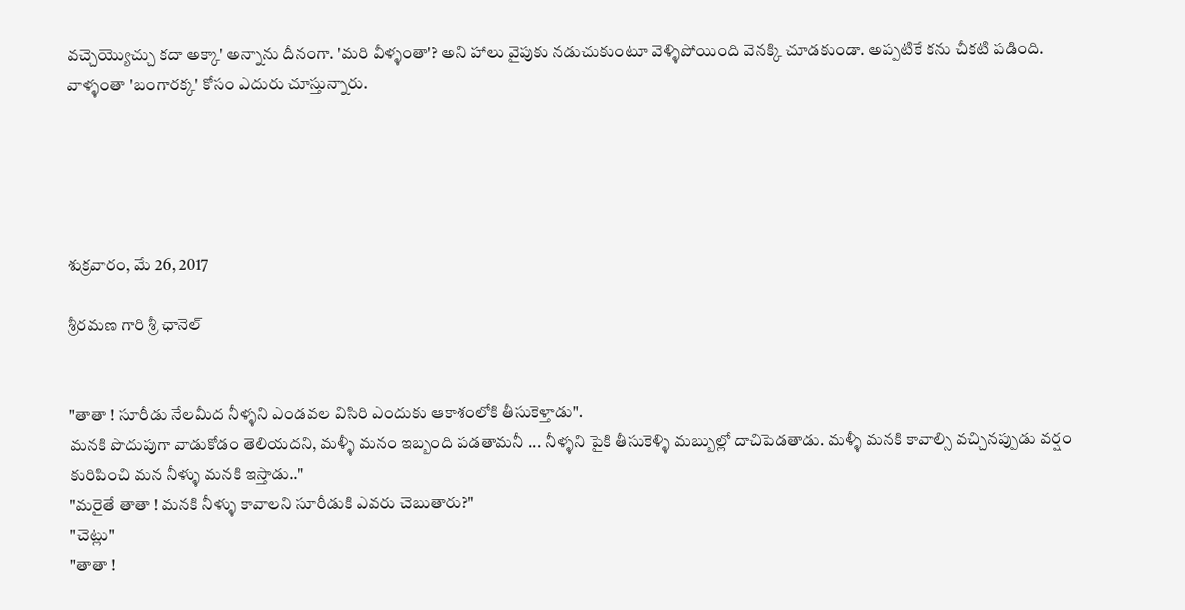వచ్చెయ్యొచ్చు కదా అక్కా' అన్నాను దీనంగా. 'మరి వీళ్ళంతా'? అని హాలు వైపుకు నడుచుకుంటూ వెళ్ళిపోయింది వెనక్కి చూడకుండా. అప్పటికే కను చీకటి పడింది. వాళ్ళంతా 'బంగారక్క' కోసం ఎదురు చూస్తున్నారు.





శుక్రవారం, మే 26, 2017

శ్రీరమణ గారి శ్రీ ఛానెల్


"తాతా ! సూరీడు నేలమీద నీళ్ళని ఎండవల విసిరి ఎందుకు ఆకాశంలోకి తీసుకెళ్తాడు".
మనకి పొదుపుగా వాడుకోడం తెలియదని, మళ్ళీ మనం ఇబ్బంది పడతామనీ ... నీళ్ళని పైకి తీసుకెళ్ళి మబ్బుల్లో దాచిపెడతాడు. మళ్ళీ మనకి కావాల్సి వచ్చినప్పుడు వర్షం కురిపించి మన నీళ్ళు మనకి ఇస్తాడు.."
"మరైతే తాతా ! మనకి నీళ్ళు కావాలని సూరీడుకి ఎవరు చెబుతారు?"
"చెట్లు"
"తాతా !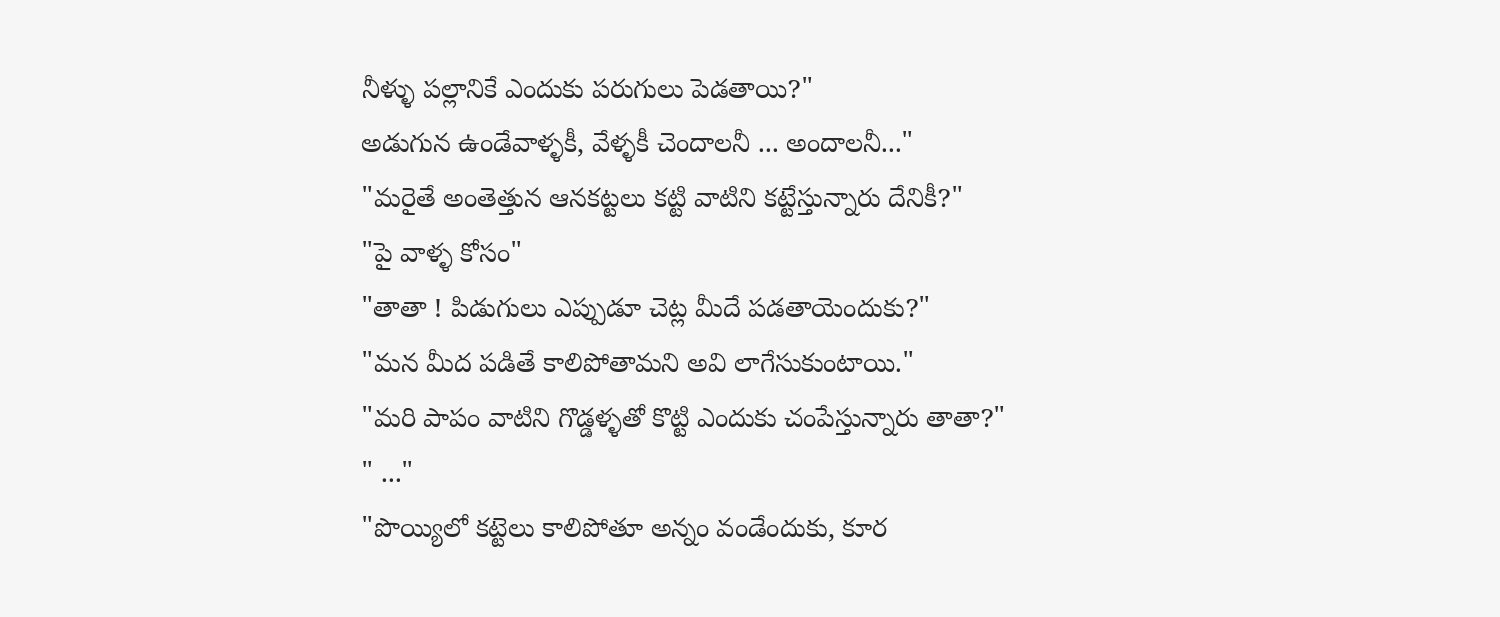నీళ్ళు పల్లానికే ఎందుకు పరుగులు పెడతాయి?"
అడుగున ఉండేవాళ్ళకీ, వేళ్ళకీ చెందాలనీ ... అందాలనీ..."
"మరైతే అంతెత్తున ఆనకట్టలు కట్టి వాటిని కట్టేస్తున్నారు దేనికీ?"
"పై వాళ్ళ కోసం"
"తాతా ! పిడుగులు ఎప్పుడూ చెట్ల మీదే పడతాయెందుకు?"
"మన మీద పడితే కాలిపోతామని అవి లాగేసుకుంటాయి."
"మరి పాపం వాటిని గొడ్డళ్ళతో కొట్టి ఎందుకు చంపేస్తున్నారు తాతా?"
" ..."
"పొయ్యిలో కట్టెలు కాలిపోతూ అన్నం వండేందుకు, కూర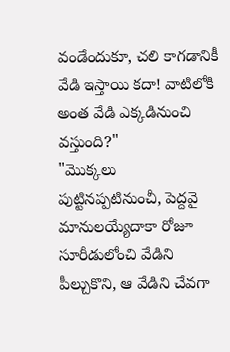వండేందుకూ, చలి కాగడానికీ వేడి ఇస్తాయి కదా! వాటిలోకి అంత వేడి ఎక్కడినుంచి వస్తుంది?"
"మొక్కలు పుట్టినప్పటినుంచీ, పెద్దవై మానులయ్యేదాకా రోజూ సూరీడులోంచి వేడిని పీల్చుకొని, ఆ వేడిని చేవగా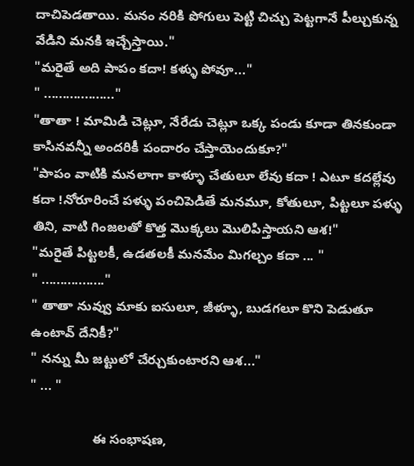దాచిపెడతాయి. మనం నరికి పోగులు పెట్టి చిచ్చు పెట్టగానే పీల్చుకున్న వేడిని మనకి ఇచ్చేస్తాయి."
"మరైతే అది పాపం కదా! కళ్ళు పోవూ..."
" ..................."
"తాతా ! మామిడి చెట్లూ, నేరేడు చెట్లూ ఒక్క పండు కూడా తినకుండా కాసినవన్నీ అందరికీ పందారం చేస్తాయెందుకూ?"
"పాపం వాటికి మనలాగా కాళ్ళూ చేతులూ లేవు కదా ! ఎటూ కదల్లేవు కదా !నోరూరించే పళ్ళు పంచిపెడితే మనమూ, కోతులూ, పిట్టలూ పళ్ళు తిని, వాటి గింజలతో కొత్త మొక్కలు మొలిపిస్తాయని ఆశ!"
"మరైతే పిట్టలకీ, ఉడతలకీ మనమేం మిగల్చం కదా ... "
" ................."
" తాతా నువ్వు మాకు ఐసులూ, జీళ్ళూ, బుడగలూ కొని పెడుతూ ఉంటావ్ దేనికీ?"
" నన్ను మీ జట్టులో చేర్చుకుంటారని ఆశ..."
" ... "

                 ఈ సంభాషణ,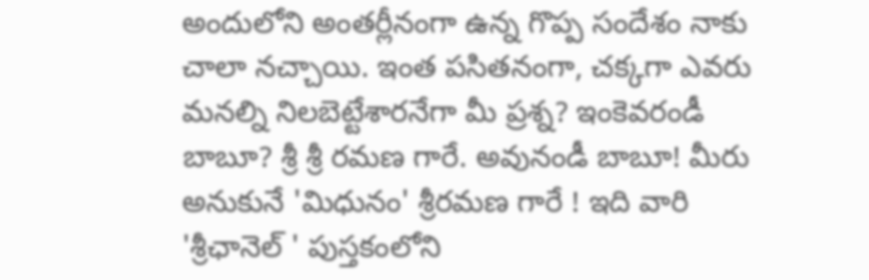అందులోని అంతర్లీనంగా ఉన్న గొప్ప సందేశం నాకు చాలా నచ్చాయి. ఇంత పసితనంగా, చక్కగా ఎవరు మనల్ని నిలబెట్టేశారనేగా మీ ప్రశ్న? ఇంకెవరండీ బాబూ? శ్రీ శ్రీ రమణ గారే. అవునండీ బాబూ! మీరు అనుకునే 'మిధునం' శ్రీరమణ గారే ! ఇది వారి 'శ్రీఛానెల్ ' పుస్తకంలోని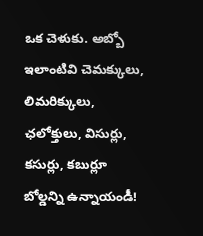ఒక చెళుకు. అబ్బో ఇలాంటివి చెమక్కులు, లిమరిక్కులు, ఛలోక్తులు, విసుర్లు, కసుర్లు, కబుర్లూ బోల్డన్ని ఉన్నాయండీ!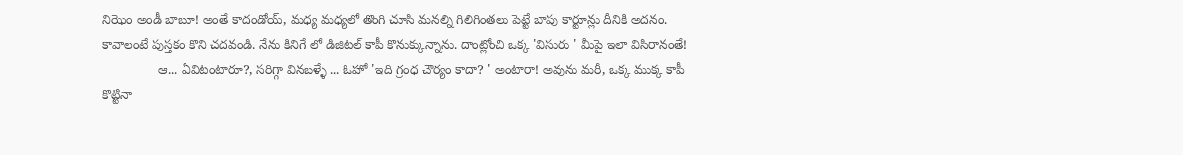నిఝెం అండీ బాబూ! అంతే కాదండోయ్, మధ్య మధ్యలో తొంగి చూసి మనల్ని గిలిగింతలు పెట్టే బాపు కార్టూన్లు దీనికి అదనం. కావాలంటే పుస్తకం కొని చదవండి. నేను కినిగే లో డిజిటల్ కాపీ కొనుక్కున్నాను. దాంట్లోంచి ఒక్క 'విసురు ' మీపై ఇలా విసిరానంతే!
               ఆ... ఏవిటంటారూ?, సరిగ్గా వినబళ్ళే ... ఓహో 'ఇది గ్రంధ చౌర్యం కాదా? ' అంటారా! అవును మరీ, ఒక్క ముక్క కాపీ కొట్టినా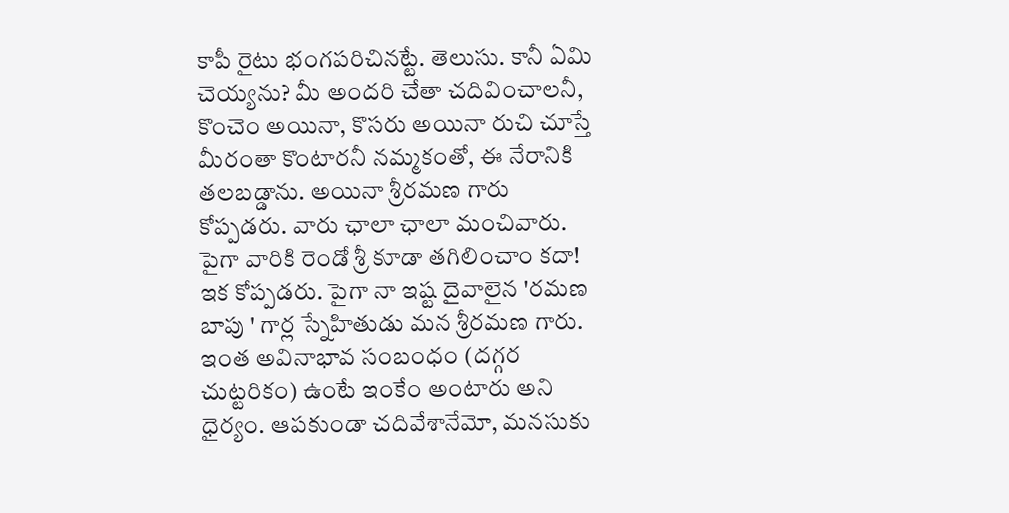కాపీ రైటు భంగపరిచినట్టే. తెలుసు. కానీ ఏమి చెయ్యను? మీ అందరి చేతా చదివించాలనీ, కొంచెం అయినా, కొసరు అయినా రుచి చూస్తే మీరంతా కొంటారనీ నమ్మకంతో, ఈ నేరానికి తలబడ్డాను. అయినా శ్రీరమణ గారు కోప్పడరు. వారు ఛాలా ఛాలా మంచివారు. పైగా వారికి రెండో శ్రీ కూడా తగిలించాం కదా! ఇక కోప్పడరు. పైగా నా ఇష్ట దైవాలైన 'రమణ బాపు ' గార్ల స్నేహితుడు మన శ్రీరమణ గారు. ఇంత అవినాభావ సంబంధం (దగ్గర చుట్టరికం) ఉంటే ఇంకేం అంటారు అని ధైర్యం. ఆపకుండా చదివేశానేమో, మనసుకు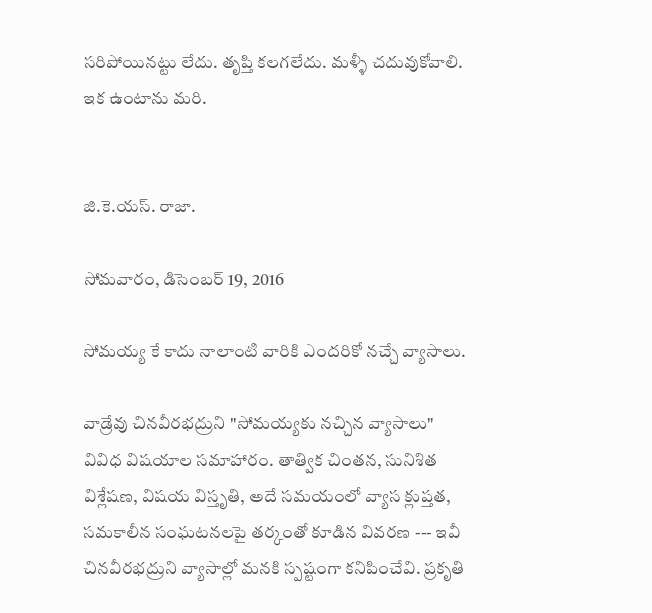సరిపోయినట్టు లేదు. తృప్తి కలగలేదు. మళ్ళీ చదువుకోవాలి. ఇక ఉంటాను మరి.


జి.కె.యస్. రాజా.

సోమవారం, డిసెంబర్ 19, 2016

సోమయ్య కే కాదు నాలాంటి వారికి ఎందరికో నచ్చే వ్యాసాలు.

వాడ్రేవు చినవీరభద్రుని "సోమయ్యకు నచ్చిన వ్యాసాలు" వివిధ విషయాల సమాహారం. తాత్విక చింతన, సునిశిత విశ్లేషణ, విషయ విస్తృతి, అదే సమయంలో వ్యాస క్లుప్తత, సమకాలీన సంఘటనలపై తర్కంతో కూడిన వివరణ --- ఇవీ చినవీరభద్రుని వ్యాసాల్లో మనకి స్పష్టంగా కనిపించేవి. ప్రకృతి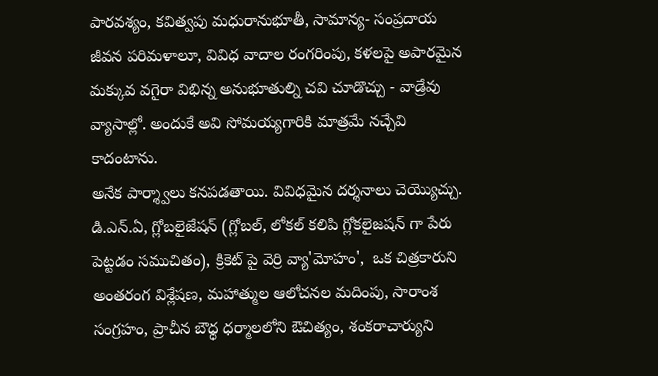పారవశ్యం, కవిత్వపు మధురానుభూతీ, సామాన్య- సంప్రదాయ జీవన పరిమళాలూ, వివిధ వాదాల రంగరింపు, కళలపై అపారమైన మక్కువ వగైరా విభిన్న అనుభూతుల్ని చవి చూడొచ్చు - వాడ్రేవు వ్యాసాల్లో. అందుకే అవి సోమయ్యగారికి మాత్రమే నచ్చేవి కాదంటాను.
అనేక పార్శ్వాలు కనపడతాయి. వివిధమైన దర్శనాలు చెయ్యొచ్చు. డి.ఎన్.ఏ, గ్లోబలైజేషన్ (గ్లోబల్, లోకల్ కలిపి గ్లోకలైజషన్ గా పేరు పెట్టడం సముచితం), క్రికెట్ పై వెర్రి వ్యా'మోహం',  ఒక చిత్రకారుని అంతరంగ విశ్లేషణ, మహాత్ముల ఆలోచనల మదింపు, సారాంశ సంగ్రహం, ప్రాచీన బౌధ్ధ ధర్మాలలోని ఔచిత్యం, శంకరాచార్యుని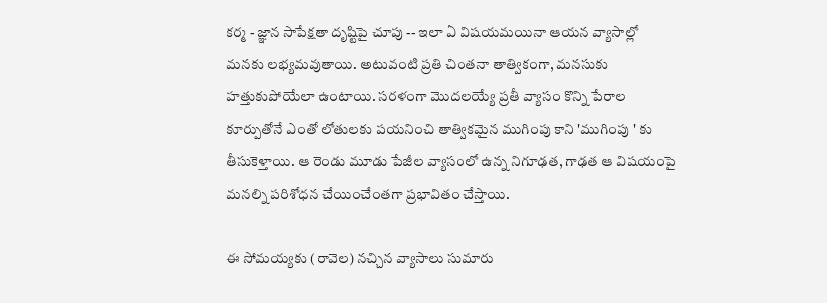కర్మ - జ్ఞాన సాపేక్షతా దృష్టిపై చూపు -- ఇలా ఏ విషయమయినా ఆయన వ్యాసాల్లో మనకు లభ్యమవుతాయి. అటువంటి ప్రతి చింతనా తాత్వికంగా, మనసుకు హత్తుకుపోయేలా ఉంటాయి. సరళంగా మొదలయ్యే ప్రతీ వ్యాసం కొన్ని పేరాల కూర్పుతోనే ఎంతో లోతులకు పయనించి తాత్వికమైన ముగింపు కాని 'ముగింపు ' కు తీసుకెళ్తాయి. ఆ రెండు మూడు పేజీల వ్యాసంలో ఉన్న నిగూఢత, గాఢత ఆ విషయంపై మనల్ని పరిశోధన చేయించేంతగా ప్రభావితం చేస్తాయి.

ఈ సోమయ్యకు (రావెల) నచ్చిన వ్యాసాలు సుమారు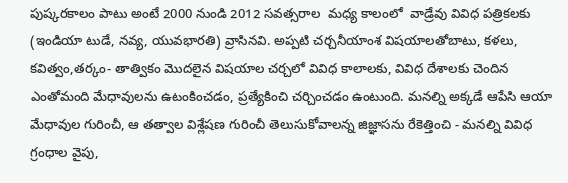పుష్కరకాలం పాటు అంటే 2000 నుండి 2012 సవత్సరాల  మధ్య కాలంలో  వాడ్రేవు వివిధ పత్రికలకు (ఇండియా టుడే, నవ్య, యువభారతి) వ్రాసినవి. అప్పటి చర్చనీయాంశ విషయాలతోబాటు, కళలు, కవిత్వం,తర్కం- తాత్వికం మొదలైన విషయాల చర్చలో వివిధ కాలాలకు, వివిధ దేశాలకు చెందిన ఎంతోమంది మేధావులను ఉటంకించడం, ప్రత్యేకించి చర్చించడం ఉంటుంది. మనల్ని అక్కడే ఆపేసి ఆయా మేధావుల గురించీ, ఆ తత్వాల విశ్లేషణ గురించీ తెలుసుకోవాలన్న జిజ్ఞాసను రేకెత్తించి - మనల్ని వివిధ గ్రంధాల వైపు,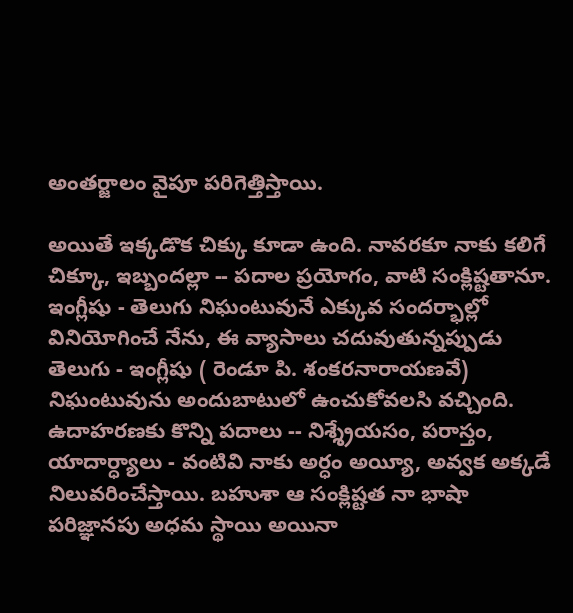అంతర్జాలం వైపూ పరిగెత్తిస్తాయి.

అయితే ఇక్కడొక చిక్కు కూడా ఉంది. నావరకూ నాకు కలిగే చిక్కూ, ఇబ్బందల్లా -- పదాల ప్రయోగం, వాటి సంక్లిష్టతానూ. ఇంగ్లీషు - తెలుగు నిఘంటువునే ఎక్కువ సందర్భాల్లో వినియోగించే నేను, ఈ వ్యాసాలు చదువుతున్నప్పుడు తెలుగు - ఇంగ్లీషు ( రెండూ పి. శంకరనారాయణవే) నిఘంటువును అందుబాటులో ఉంచుకోవలసి వచ్చింది. ఉదాహరణకు కొన్ని పదాలు -- నిశ్శ్రేయసం, పరాస్తం, యాదార్ధ్యాలు - వంటివి నాకు అర్ధం అయ్యీ, అవ్వక అక్కడే నిలువరించేస్తాయి. బహుశా ఆ సంక్లిష్టత నా భాషా పరిజ్ఞానపు అధమ స్థాయి అయినా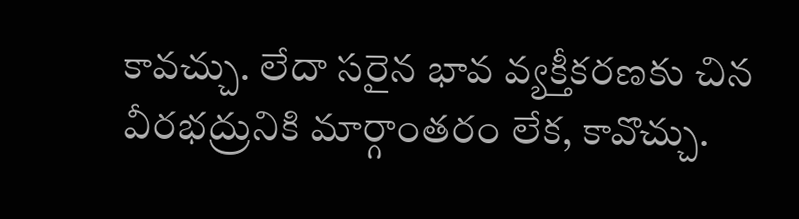కావచ్చు. లేదా సరైన భావ వ్యక్తీకరణకు చిన వీరభద్రునికి మార్గాంతరం లేక, కావొచ్చు.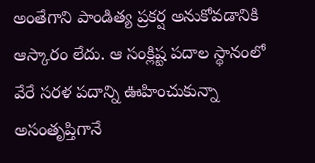అంతేగాని పాండిత్య ప్రకర్ష అనుకోవడానికి ఆస్కారం లేదు. ఆ సంక్లిష్ట పదాల స్థానంలో వేరే సరళ పదాన్ని ఊహించుకున్నా అసంతృప్తిగానే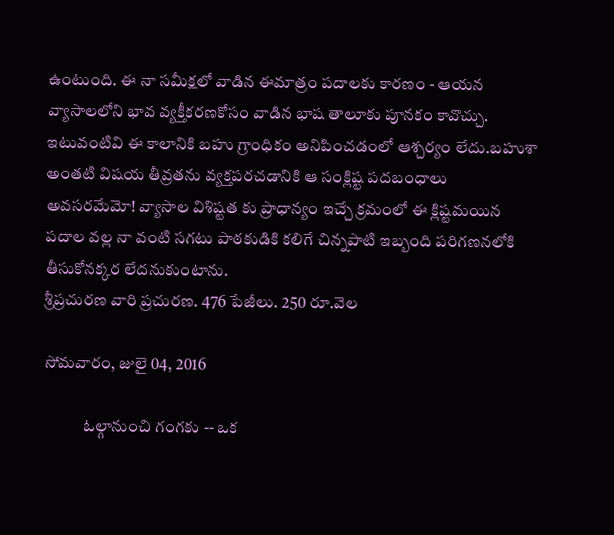ఉంటుంది. ఈ నా సమీక్షలో వాడిన ఈమాత్రం పదాలకు కారణం - ఆయన వ్యాసాలలోని భావ వ్యక్తీకరణకోసం వాడిన భాష తాలూకు పూనకం కావొచ్చు. ఇటువంటివి ఈ కాలానికి బహు గ్రాంధికం అనిపించడంలో ఆశ్చర్యం లేదు.బహుశా అంతటి విషయ తీవ్రతను వ్యక్తపరచడానికి ఆ సంక్లిష్ట పదబంధాలు అవసరమేమో! వ్యాసాల విశిష్టత కు ప్రాధాన్యం ఇచ్చే క్రమంలో ఈ క్లిష్టమయిన పదాల వల్ల నా వంటి సగటు పాఠకుడికి కలిగే చిన్నపాటి ఇబ్బంది పరిగణనలోకి తీసుకోనక్కర లేదనుకుంటాను.
శ్రీప్రచురణ వారి ప్రచురణ. 476 పేజీలు. 250 రూ.వెల

సోమవారం, జులై 04, 2016

            ఓల్గానుంచి గంగకు -- ఒక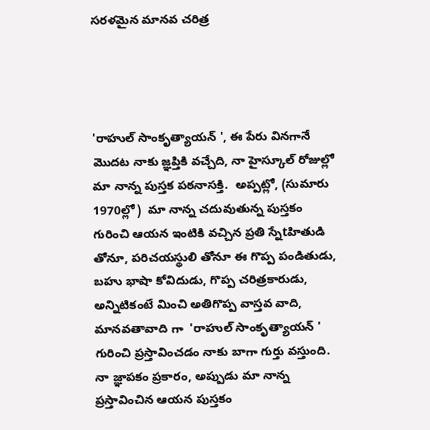సరళమైన మానవ చరిత్ర




'రాహుల్ సాంకృత్యాయన్ ', ఈ పేరు వినగానే మొదట నాకు జ్ఞప్తికి వచ్చేది, నా హైస్కూల్ రోజుల్లో మా నాన్న పుస్తక పఠనాసక్తి.  అప్పట్లో, (సుమారు 1970ల్లో)  మా నాన్న చదువుతున్న పుస్తకం గురించి ఆయన ఇంటికి వచ్చిన ప్రతి స్నేtహితుడి తోనూ, పరిచయస్థులి తోనూ ఈ గొప్ప పండితుడు, బహు భాషా కోవిదుడు, గొప్ప చరిత్రకారుడు, అన్నిటికంటే మించి అతిగొప్ప వాస్తవ వాది, మానవతావాది గా  'రాహుల్ సాంకృత్యాయన్ '  గురించి ప్రస్తావించడం నాకు బాగా గుర్తు వస్తుంది. నా జ్ఞాపకం ప్రకారం, అప్పుడు మా నాన్న ప్రస్తావించిన ఆయన పుస్తకం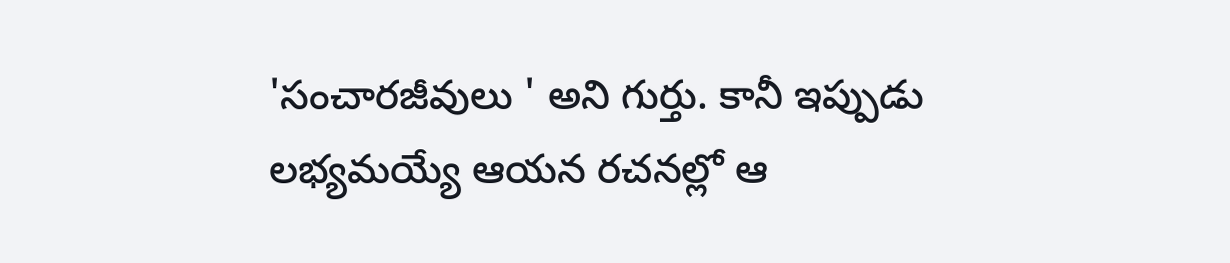'సంచారజీవులు ' అని గుర్తు. కానీ ఇప్పుడు లభ్యమయ్యే ఆయన రచనల్లో ఆ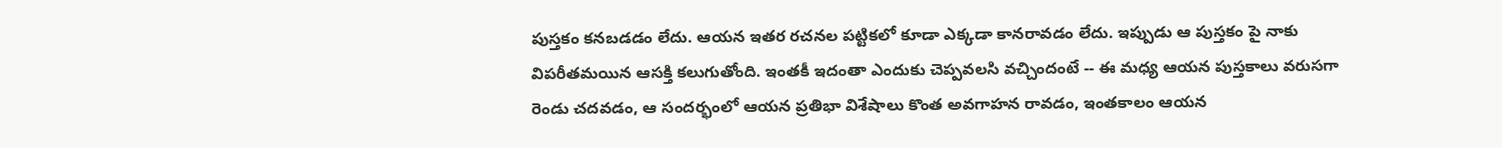పుస్తకం కనబడడం లేదు. ఆయన ఇతర రచనల పట్టికలో కూడా ఎక్కడా కానరావడం లేదు. ఇప్పుడు ఆ పుస్తకం పై నాకు విపరీతమయిన ఆసక్తి కలుగుతోంది. ఇంతకీ ఇదంతా ఎందుకు చెప్పవలసి వచ్చిందంటే -- ఈ మధ్య ఆయన పుస్తకాలు వరుసగా రెండు చదవడం, ఆ సందర్భంలో ఆయన ప్రతిభా విశేషాలు కొంత అవగాహన రావడం, ఇంతకాలం ఆయన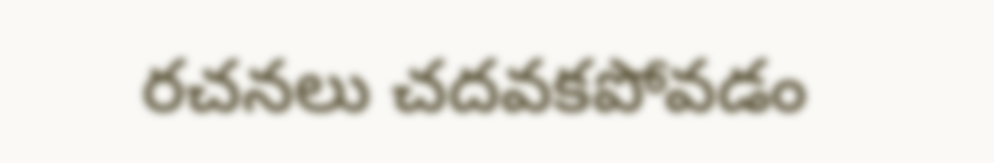రచనలు చదవకపోవడం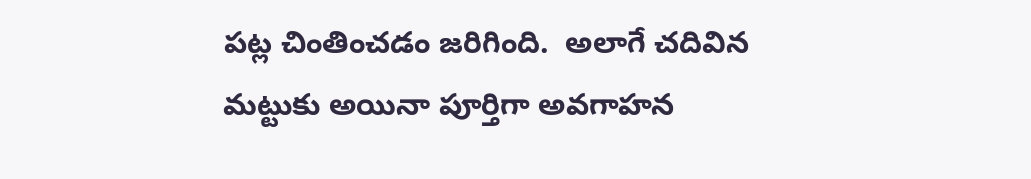పట్ల చింతించడం జరిగింది.  అలాగే చదివిన మట్టుకు అయినా పూర్తిగా అవగాహన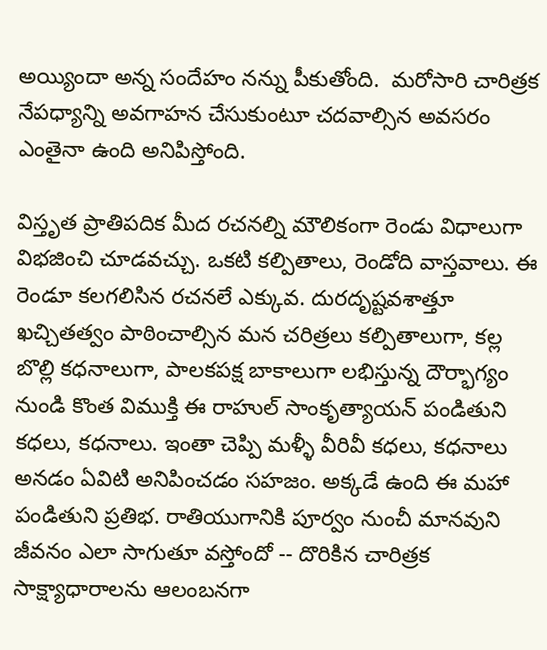అయ్యిందా అన్న సందేహం నన్ను పీకుతోంది.  మరోసారి చారిత్రక నేపధ్యాన్ని అవగాహన చేసుకుంటూ చదవాల్సిన అవసరం ఎంతైనా ఉంది అనిపిస్తోంది.

విస్తృత ప్రాతిపదిక మీద రచనల్ని మౌలికంగా రెండు విధాలుగా విభజించి చూడవచ్చు. ఒకటి కల్పితాలు, రెండోది వాస్తవాలు. ఈ రెండూ కలగలిసిన రచనలే ఎక్కువ. దురదృష్టవశాత్తూ ఖచ్చితత్వం పాఠించాల్సిన మన చరిత్రలు కల్పితాలుగా, కల్ల బొల్లి కధనాలుగా, పాలకపక్ష బాకాలుగా లభిస్తున్న దౌర్భాగ్యం నుండి కొంత విముక్తి ఈ రాహుల్ సాంకృత్యాయన్ పండితుని కధలు, కధనాలు. ఇంతా చెప్పి మళ్ళీ వీరివీ కధలు, కధనాలు అనడం ఏవిటి అనిపించడం సహజం. అక్కడే ఉంది ఈ మహా పండితుని ప్రతిభ. రాతియుగానికి పూర్వం నుంచీ మానవుని జీవనం ఎలా సాగుతూ వస్తోందో -- దొరికిన చారిత్రక సాక్ష్యాధారాలను ఆలంబనగా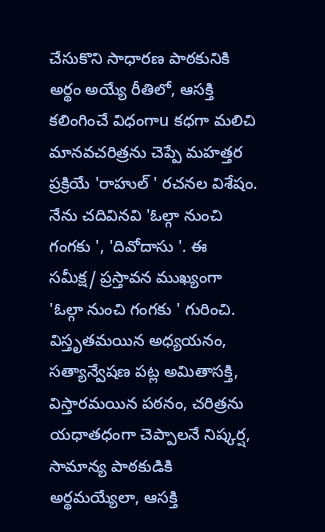చేసుకొని సాధారణ పాఠకునికి అర్థం అయ్యే రీతిలో, ఆసక్తి కలింగించే విధంగాu కధగా మలిచి మానవచరిత్రను చెప్పే మహత్తర ప్రక్రియే 'రాహుల్ ' రచనల విశేషం. నేను చదివినవి 'ఓల్గా నుంచి గంగకు ', 'దివోదాసు '. ఈ సమీక్ష/ ప్రస్తావన ముఖ్యంగా 'ఓల్గా నుంచి గంగకు ' గురించి.
విస్తృతమయిన అధ్యయనం, సత్యాన్వేషణ పట్ల అమితాసక్తి, విస్తారమయిన పఠనం, చరిత్రను యధాతధంగా చెప్పాలనే నిష్కర్ష, సామాన్య పాఠకుడికి అర్థమయ్యేలా, ఆసక్తి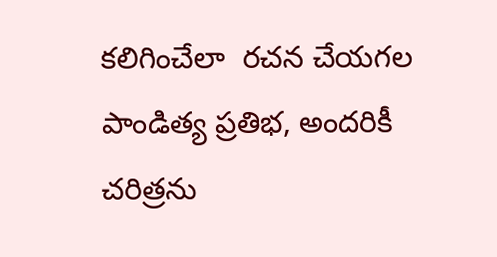కలిగించేలా  రచన చేయగల పాండిత్య ప్రతిభ, అందరికీ చరిత్రను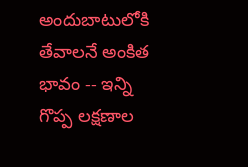అందుబాటులోకి తేవాలనే అంకిత భావం -- ఇన్ని గొప్ప లక్షణాల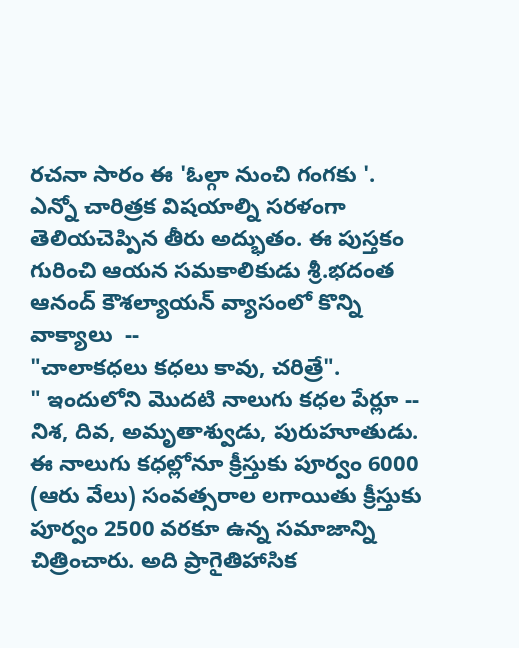రచనా సారం ఈ 'ఓల్గా నుంచి గంగకు '.
ఎన్నో చారిత్రక విషయాల్ని సరళంగా తెలియచెప్పిన తీరు అద్భుతం. ఈ పుస్తకం గురించి ఆయన సమకాలికుడు శ్రీ.భదంత ఆనంద్ కౌశల్యాయన్ వ్యాసంలో కొన్ని వాక్యాలు  --
"చాలాకధలు కధలు కావు, చరిత్రే".
" ఇందులోని మొదటి నాలుగు కధల పేర్లూ -- నిశ, దివ, అమృతాశ్వుడు, పురుహూతుడు. ఈ నాలుగు కధల్లోనూ క్రీస్తుకు పూర్వం 6000 (ఆరు వేలు) సంవత్సరాల లగాయితు క్రీస్తుకు పూర్వం 2500 వరకూ ఉన్న సమాజాన్ని చిత్రించారు. అది ప్రాగైతిహాసిక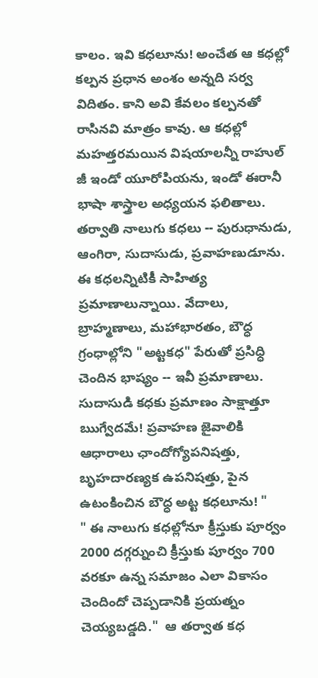కాలం. ఇవి కధలూను! అంచేత ఆ కధల్లో కల్పన ప్రధాన అంశం అన్నది సర్వ విదితం. కాని అవి కేవలం కల్పనతో రాసినవి మాత్రం కావు. ఆ కధల్లో మహత్తరమయిన విషయాలన్నీ రాహుల్ జీ ఇండో యూరోపియను, ఇండో ఈరానీ భాషా శాస్త్రాల అధ్యయన ఫలితాలు. తర్వాతి నాలుగు కధలు -- పురుధానుడు, ఆంగిరా, సుదాసుడు, ప్రవాహణుడూను. ఈ కధలన్నిటికీ సాహిత్య ప్రమాణాలున్నాయి. వేదాలు, బ్రాహ్మణాలు, మహాభారతం, బౌధ్ధ గ్రంధాల్లోని "అట్టకధ" పేరుతో ప్రసిధ్ధి చెందిన భాష్యం -- ఇవీ ప్రమాణాలు. సుదాసుడి కధకు ప్రమాణం సాక్షాత్తూ ఋగ్వేదమే! ప్రవాహణ జైవాలికి ఆధారాలు ఛాందోగ్యోపనిషత్తు, బృహదారణ్యక ఉపనిషత్తు, పైన ఉటంకించిన బౌధ్ధ అట్ట కధలూను! "
" ఈ నాలుగు కధల్లోనూ క్రీస్తుకు పూర్వం 2000 దగ్గర్నుంచి క్రీస్తుకు పూర్వం 700 వరకూ ఉన్న సమాజం ఎలా వికాసం చెందిందో చెప్పడానికి ప్రయత్నం చెయ్యబడ్డది."  ఆ తర్వాత కధ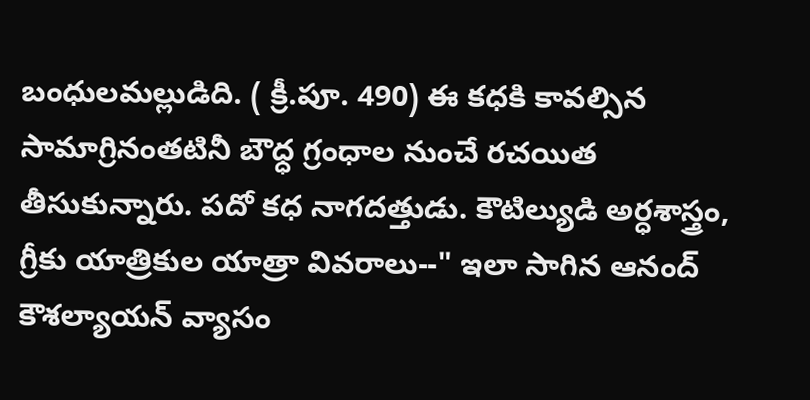బంధులమల్లుడిది. ( క్రీ.పూ. 490) ఈ కధకి కావల్సిన సామాగ్రినంతటినీ బౌధ్ధ గ్రంధాల నుంచే రచయిత తీసుకున్నారు. పదో కధ నాగదత్తుడు. కౌటిల్యుడి అర్ధశాస్త్రం, గ్రీకు యాత్రికుల యాత్రా వివరాలు--" ఇలా సాగిన ఆనంద్ కౌశల్యాయన్ వ్యాసం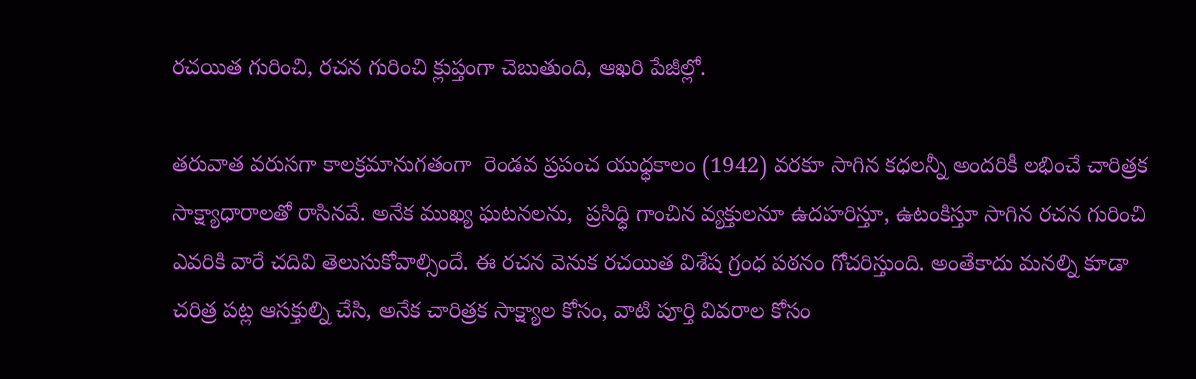రచయిత గురించి, రచన గురించి క్లుప్తంగా చెబుతుంది, ఆఖరి పేజీల్లో.

తరువాత వరుసగా కాలక్రమానుగతంగా  రెండవ ప్రపంచ యుధ్ధకాలం (1942) వరకూ సాగిన కధలన్నీ అందరికీ లభించే చారిత్రక సాక్ష్యాధారాలతో రాసినవే. అనేక ముఖ్య ఘటనలను,  ప్రసిధ్ధి గాంచిన వ్యక్తులనూ ఉదహరిస్తూ, ఉటంకిస్తూ సాగిన రచన గురించి ఎవరికి వారే చదివి తెలుసుకోవాల్సిందే. ఈ రచన వెనుక రచయిత విశేష గ్రంధ పఠనం గోచరిస్తుంది. అంతేకాదు మనల్ని కూడా చరిత్ర పట్ల ఆసక్తుల్ని చేసి, అనేక చారిత్రక సాక్ష్యాల కోసం, వాటి పూర్తి వివరాల కోసం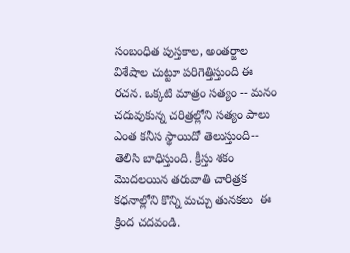సంబంధిత పుస్తకాల, అంతర్జాల విశేషాల చుట్టూ పరిగెత్తిస్తుంది ఈ రచన. ఒక్కటి మాత్రం సత్యం -- మనం చదువుకున్న చరిత్రల్లోని సత్యం పాలు ఎంత కనీస స్థాయిదో తెలుస్తుంది-- తెలిసి బాధిస్తుంది. క్రీస్తు శకం మొదలయిన తరువాతి చారిత్రక కధనాల్లోని కొన్ని మచ్చు తునకలు  ఈ క్రింద చదవండి.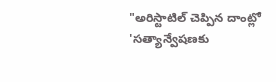"అరిస్టాటిల్ చెప్పిన దాంట్లో 'సత్యాన్వేషణకు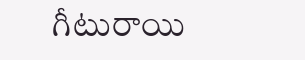గీటురాయి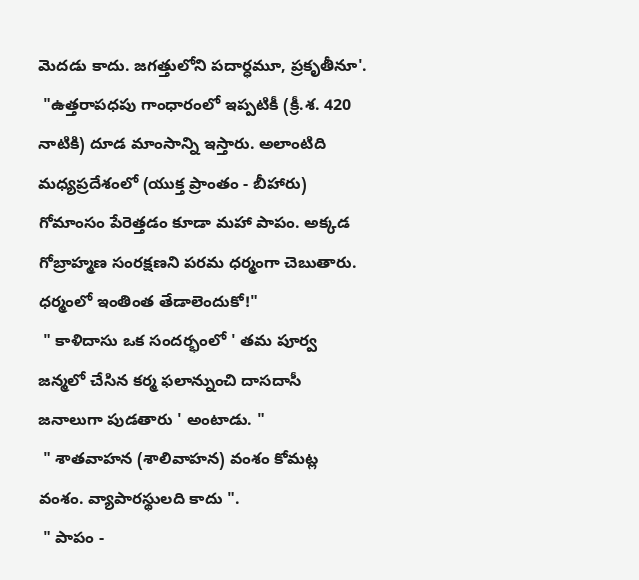మెదడు కాదు. జగత్తులోని పదార్ధమూ, ప్రకృతీనూ'.
 "ఉత్తరాపధపు గాంధారంలో ఇప్పటికీ (క్రీ.శ. 420 నాటికి) దూడ మాంసాన్ని ఇస్తారు. అలాంటిది మధ్యప్రదేశంలో (యుక్త ప్రాంతం - బీహారు) గోమాంసం పేరెత్తడం కూడా మహా పాపం. అక్కడ గోబ్రాహ్మణ సంరక్షణని పరమ ధర్మంగా చెబుతారు. ధర్మంలో ఇంతింత తేడాలెందుకో!"
 " కాళిదాసు ఒక సందర్భంలో ' తమ పూర్వ జన్మలో చేసిన కర్మ ఫలాన్నుంచి దాసదాసీ జనాలుగా పుడతారు ' అంటాడు. "
 " శాతవాహన (శాలివాహన) వంశం కోమట్ల వంశం. వ్యాపారస్థులది కాదు ".
 " పాపం -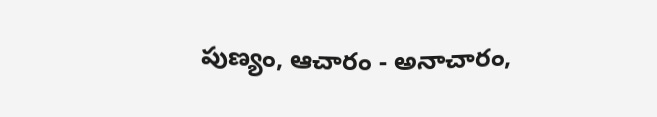పుణ్యం, ఆచారం - అనాచారం,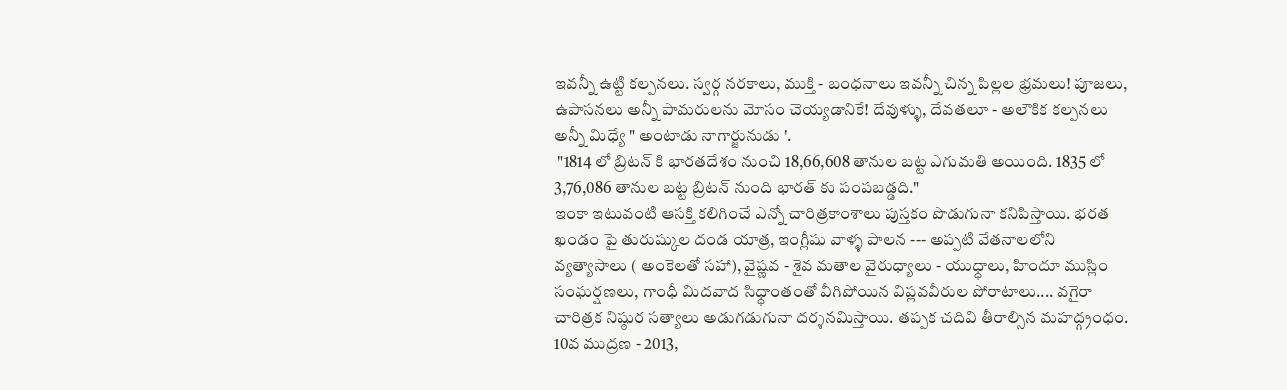ఇవన్నీ ఉట్టి కల్పనలు. స్వర్గ నరకాలు, ముక్తి - బంధనాలు ఇవన్నీ చిన్న పిల్లల భ్రమలు! పూజలు, ఉపాసనలు అన్నీ పామరులను మోసం చెయ్యడానికే! దేవుళ్ళు, దేవతలూ - అలౌకిక కల్పనలు అన్నీ మిధ్యే " అంటాడు నాగార్జునుడు '.
 "1814 లో బ్రిటన్ కి భారతదేశం నుంచి 18,66,608 తానుల బట్ట ఎగుమతి అయింది. 1835 లో 3,76,086 తానుల బట్ట బ్రిటన్ నుంది భారత్ కు పంపబడ్డది."
ఇంకా ఇటువంటి ఆసక్తి కలిగించే ఎన్నో చారిత్రకాంశాలు పుస్తకం పొడుగునా కనిపిస్తాయి. భరత ఖండం పై తురుష్కుల దండ యాత్ర, ఇంగ్లీషు వాళ్ళ పాలన --- అప్పటి వేతనాలలోని వ్యత్యాసాలు ( అంకెలతో సహా), వైష్ణవ - శైవ మతాల వైరుధ్యాలు - యుధ్ధాలు, హిందూ ముస్లిం సంఘర్షణలు, గాంధీ మిదవాద సిధ్ధాంతంతో వీగిపోయిన విప్లవవీరుల పోరాటాలు.... వగైరా చారిత్రక నిష్ఠుర సత్యాలు అడుగడుగునా దర్శనమిస్తాయి. తప్పక చదివి తీరాల్సిన మహద్గ్రంధం.
10వ ముద్రణ - 2013,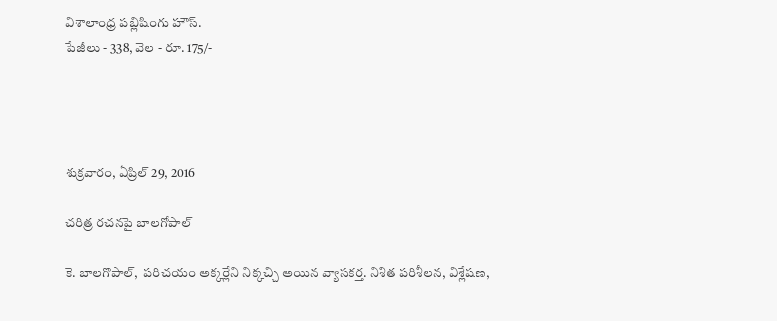విశాలాంధ్ర పబ్లిషింగు హౌస్.
పేజీలు - 338, వెల - రూ. 175/-




శుక్రవారం, ఏప్రిల్ 29, 2016

చరిత్ర రచనపై బాలగోపాల్

కె. బాలగొపాల్,  పరిచయం అక్కర్లేని నిక్కచ్చి అయిన వ్యాసకర్త. నిశిత పరిశీలన, విశ్లేషణ,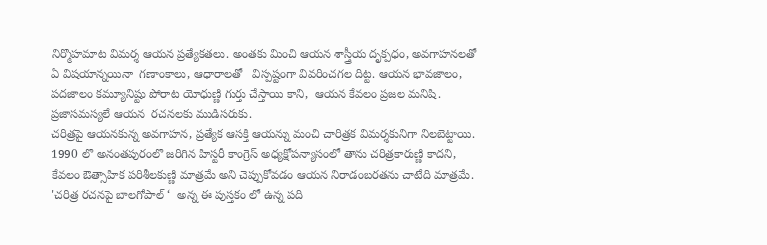నిర్మొహమాట విమర్శ ఆయన ప్రత్యేకతలు. అంతకు మించి ఆయన శాస్త్రీయ దృక్పధం, అవగాహనలతో ఏ విషయాన్నయినా  గణాంకాలు, ఆధారాలతో   విస్పష్టంగా వివరించగల దిట్ట. ఆయన భావజాలం, పదజాలం కమ్యూనిష్టు పోరాట యోధుణ్ణి గుర్తు చేస్తాయి కాని,  ఆయన కేవలం ప్రజల మనిషి. ప్రజాసమస్యలే ఆయన  రచనలకు ముడిసరుకు.
చరిత్రపై ఆయనకున్న అవగాహన, ప్రత్యేక ఆసక్తి ఆయన్ను మంచి చారిత్రక విమర్శకునిగా నిలబెట్టాయి. 1990 లొ అనంతపురంలొ జరిగిన హిస్టరీ కాంగ్రెస్ అధ్యక్షోపన్యాసంలో తాను చరిత్రకారుణ్ణి కాదని, కేవలం ఔత్సాహిక పరిశీలకుణ్ణి మాత్రమే అని చెప్పుకోవడం ఆయన నిరాడంబరతను చాటేది మాత్రమే.
'చరిత్ర రచనపై బాలగోపాల్ ‘  అన్న ఈ పుస్తకం లో ఉన్న పది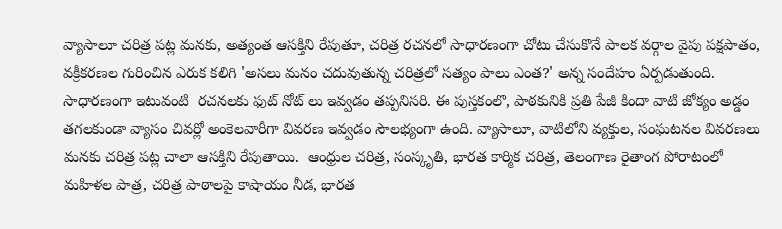వ్యాసాలూ చరిత్ర పట్ల మనకు, అత్యంత ఆసక్తిని రేపుతూ, చరిత్ర రచనలో సాధారణంగా చోటు చేసుకొనే పాలక వర్గాల వైపు పక్షపాతం, వక్రీకరణల గురించిన ఎరుక కలిగి 'అసలు మనం చదువుతున్న చరిత్రలో సత్యం పాలు ఎంత?' అన్న సందేహం ఏర్పడుతుంది. సాధారణంగా ఇటువంటి  రచనలకు ఫుట్ నోట్ లు ఇవ్వడం తప్పనిసరి. ఈ పుస్తకంలొ, పాఠకునికి ప్రతి పేజీ కిందా వాటి జోక్యం అడ్డం తగలకుండా వ్యాసం చివర్లో అంకెలవారీగా వివరణ ఇవ్వడం సౌలభ్యంగా ఉంది. వ్యాసాలూ, వాటిలోని వ్యక్తుల, సంఘటనల వివరణలు మనకు చరిత్ర పట్ల చాలా ఆసక్తిని రేపుతాయి.  ఆంధ్రుల చరిత్ర, సంస్కృతి, భారత కార్మిక చరిత్ర, తెలంగాణ రైతాంగ పోరాటంలో మహిళల పాత్ర, చరిత్ర పాఠాలపై కాషాయం నీడ, భారత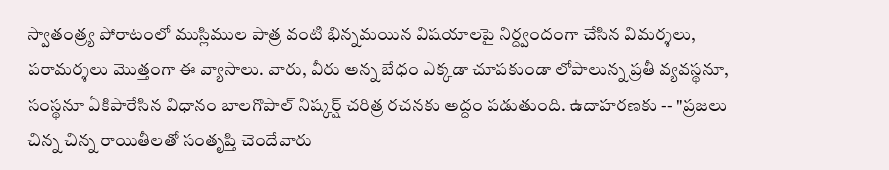స్వాతంత్ర్య పోరాటంలో ముస్లిముల పాత్ర వంటి భిన్నమయిన విషయాలపై నిర్ద్వందంగా చేసిన విమర్శలు, పరామర్శలు మొత్తంగా ఈ వ్యాసాలు. వారు, వీరు అన్న బేధం ఎక్కడా చూపకుండా లోపాలున్న ప్రతీ వ్యవస్థనూ, సంస్థనూ ఏకిపారేసిన విధానం బాలగొపాల్ నిష్కర్ష్ చరిత్ర రచనకు అద్దం పడుతుంది. ఉదాహరణకు -- "ప్రజలు చిన్న చిన్న రాయితీలతో సంతృప్తి చెందేవారు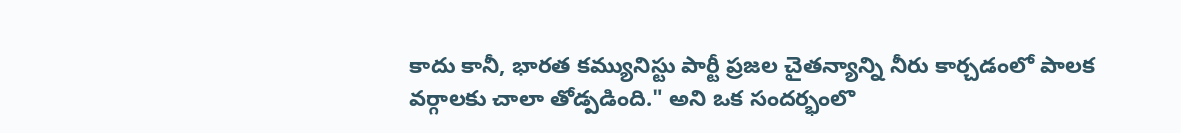కాదు కానీ, భారత కమ్యునిస్టు పార్టీ ప్రజల చైతన్యాన్ని నీరు కార్చడంలో పాలక వర్గాలకు చాలా తోడ్పడింది." అని ఒక సందర్భంలొ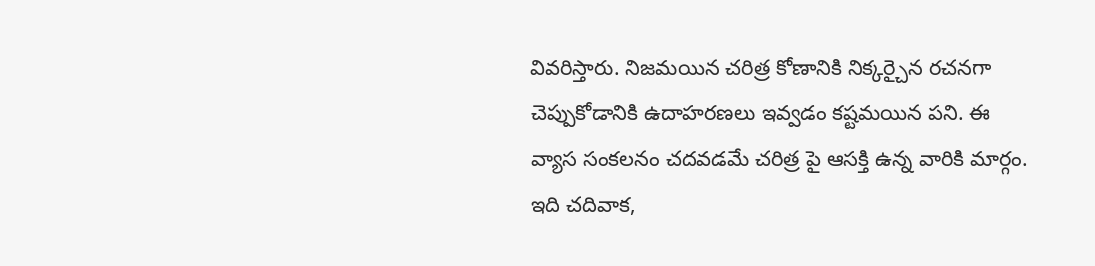వివరిస్తారు. నిజమయిన చరిత్ర కోణానికి నిక్కర్చైన రచనగా చెప్పుకోడానికి ఉదాహరణలు ఇవ్వడం కష్టమయిన పని. ఈ వ్యాస సంకలనం చదవడమే చరిత్ర పై ఆసక్తి ఉన్న వారికి మార్గం. ఇది చదివాక,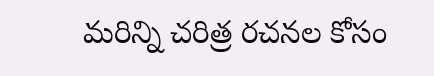మరిన్ని చరిత్ర రచనల కోసం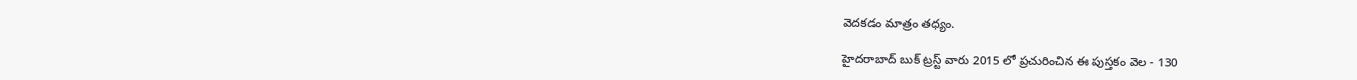వెదకడం మాత్రం తధ్యం.

హైదరాబాద్ బుక్ ట్రస్ట్ వారు 2015 లో ప్రచురించిన ఈ పుస్తకం వెల - 130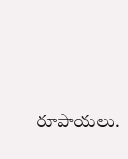రూపాయలు.